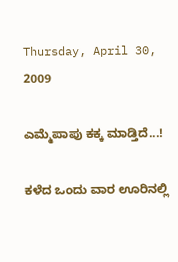Thursday, April 30, 2009

ಎಮ್ಮೆಪಾಪು ಕಕ್ಕ ಮಾಡ್ತಿದೆ...!

ಕಳೆದ ಒಂದು ವಾರ ಊರಿನಲ್ಲಿ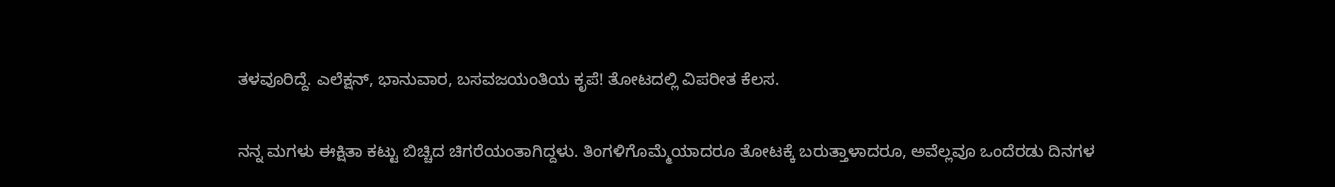ತಳವೂರಿದ್ದೆ. ಎಲೆಕ್ಷನ್, ಭಾನುವಾರ, ಬಸವಜಯಂತಿಯ ಕೃಪೆ! ತೋಟದಲ್ಲಿ ವಿಪರೀತ ಕೆಲಸ.

ನನ್ನ ಮಗಳು ಈಕ್ಷಿತಾ ಕಟ್ಟು ಬಿಚ್ಚಿದ ಚಿಗರೆಯಂತಾಗಿದ್ದಳು. ತಿಂಗಳಿಗೊಮ್ಮೆಯಾದರೂ ತೋಟಕ್ಕೆ ಬರುತ್ತಾಳಾದರೂ, ಅವೆಲ್ಲವೂ ಒಂದೆರಡು ದಿನಗಳ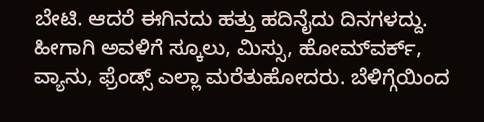ಬೇಟಿ. ಆದರೆ ಈಗಿನದು ಹತ್ತು ಹದಿನೈದು ದಿನಗಳದ್ದು. ಹೀಗಾಗಿ ಅವಳಿಗೆ ಸ್ಕೂಲು, ಮಿಸ್ಸು, ಹೋಮ್‌ವರ್ಕ್, ವ್ಯಾನು, ಫ್ರೆಂಡ್ಸ್ ಎಲ್ಲಾ ಮರೆತುಹೋದರು. ಬೆಳಿಗ್ಗೆಯಿಂದ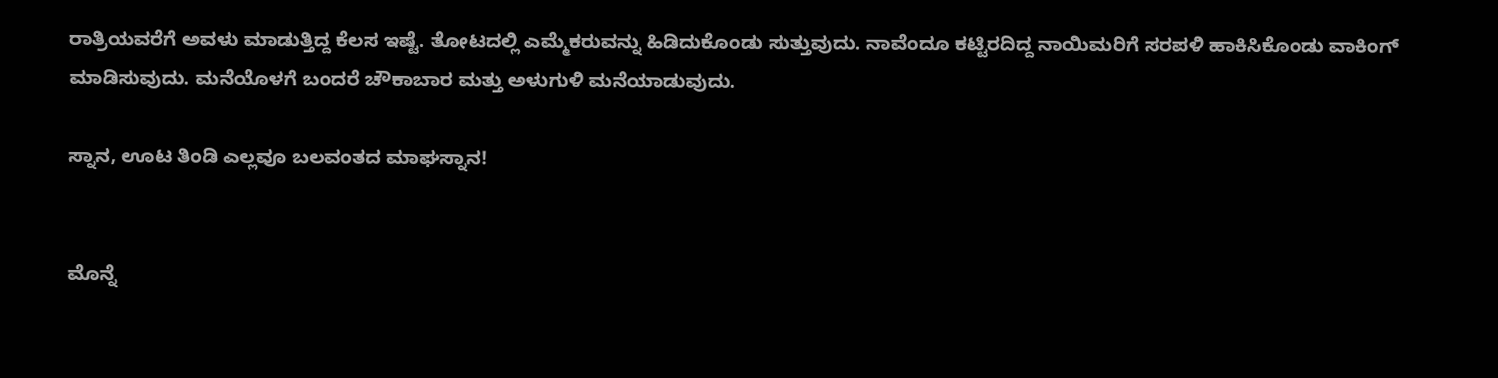ರಾತ್ರಿಯವರೆಗೆ ಅವಳು ಮಾಡುತ್ತಿದ್ದ ಕೆಲಸ ಇಷ್ಟೆ. ತೋಟದಲ್ಲಿ ಎಮ್ಮೆಕರುವನ್ನು ಹಿಡಿದುಕೊಂಡು ಸುತ್ತುವುದು. ನಾವೆಂದೂ ಕಟ್ಟಿರದಿದ್ದ ನಾಯಿಮರಿಗೆ ಸರಪಳಿ ಹಾಕಿಸಿಕೊಂಡು ವಾಕಿಂಗ್ ಮಾಡಿಸುವುದು. ಮನೆಯೊಳಗೆ ಬಂದರೆ ಚೌಕಾಬಾರ ಮತ್ತು ಅಳುಗುಳಿ ಮನೆಯಾಡುವುದು.

ಸ್ನಾನ, ಊಟ ತಿಂಡಿ ಎಲ್ಲವೂ ಬಲವಂತದ ಮಾಘಸ್ನಾನ!


ಮೊನ್ನೆ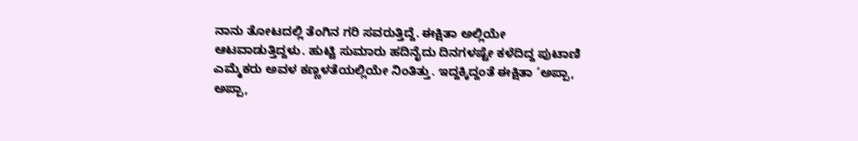ನಾನು ತೋಟದಲ್ಲಿ ತೆಂಗಿನ ಗರಿ ಸವರುತ್ತಿದ್ದೆ. ಈಕ್ಷಿತಾ ಅಲ್ಲಿಯೇ ಆಟವಾಡುತ್ತಿದ್ದಳು. ಹುಟ್ಟಿ ಸುಮಾರು ಹದಿನೈದು ದಿನಗಳಷ್ಟೇ ಕಳೆದಿದ್ದ ಪುಟಾಣಿ ಎಮ್ಮೆಕರು ಅವಳ ಕಣ್ಣಳತೆಯಲ್ಲಿಯೇ ನಿಂತಿತ್ತು. ಇದ್ದಕ್ಕಿದ್ದಂತೆ ಈಕ್ಷಿತಾ ‘ಅಪ್ಪಾ, ಅಪ್ಪಾ,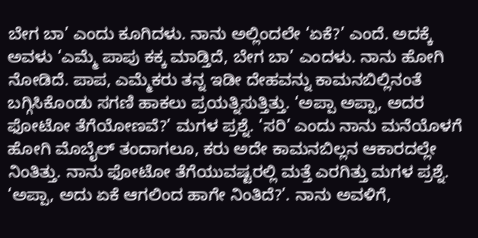ಬೇಗ ಬಾ’ ಎಂದು ಕೂಗಿದಳು. ನಾನು ಅಲ್ಲಿಂದಲೇ ‘ಏಕೆ?’ ಎಂದೆ. ಅದಕ್ಕೆ ಅವಳು ‘ಎಮ್ಮೆ ಪಾಪು ಕಕ್ಕ ಮಾಡ್ತಿದೆ, ಬೇಗ ಬಾ’ ಎಂದಳು. ನಾನು ಹೋಗಿ ನೋಡಿದೆ. ಪಾಪ, ಎಮ್ಮೆಕರು ತನ್ನ ಇಡೀ ದೇಹವನ್ನು ಕಾಮನಬಿಲ್ಲಿನಂತೆ ಬಗ್ಗಿಸಿಕೊಂಡು ಸಗಣಿ ಹಾಕಲು ಪ್ರಯತ್ನಿಸುತ್ತಿತ್ತು. ‘ಅಪ್ಪಾ ಅಪ್ಪಾ, ಅದರ ಫೋಟೋ ತೆಗೆಯೋಣವೆ?’ ಮಗಳ ಪ್ರಶ್ನೆ. ‘ಸರಿ’ ಎಂದು ನಾನು ಮನೆಯೊಳಗೆ ಹೋಗಿ ಮೊಬೈಲ್ ತಂದಾಗಲೂ, ಕರು ಅದೇ ಕಾಮನಬಿಲ್ಲನ ಆಕಾರದಲ್ಲೇ ನಿಂತಿತ್ತು. ನಾನು ಫೋಟೋ ತೆಗೆಯುವಷ್ಟರಲ್ಲಿ ಮತ್ತೆ ಎರಗಿತ್ತು ಮಗಳ ಪ್ರಶ್ನೆ. ‘ಅಪ್ಪಾ, ಅದು ಏಕೆ ಆಗಲಿಂದ ಹಾಗೇ ನಿಂತಿದೆ?’. ನಾನು ಅವಳಿಗೆ,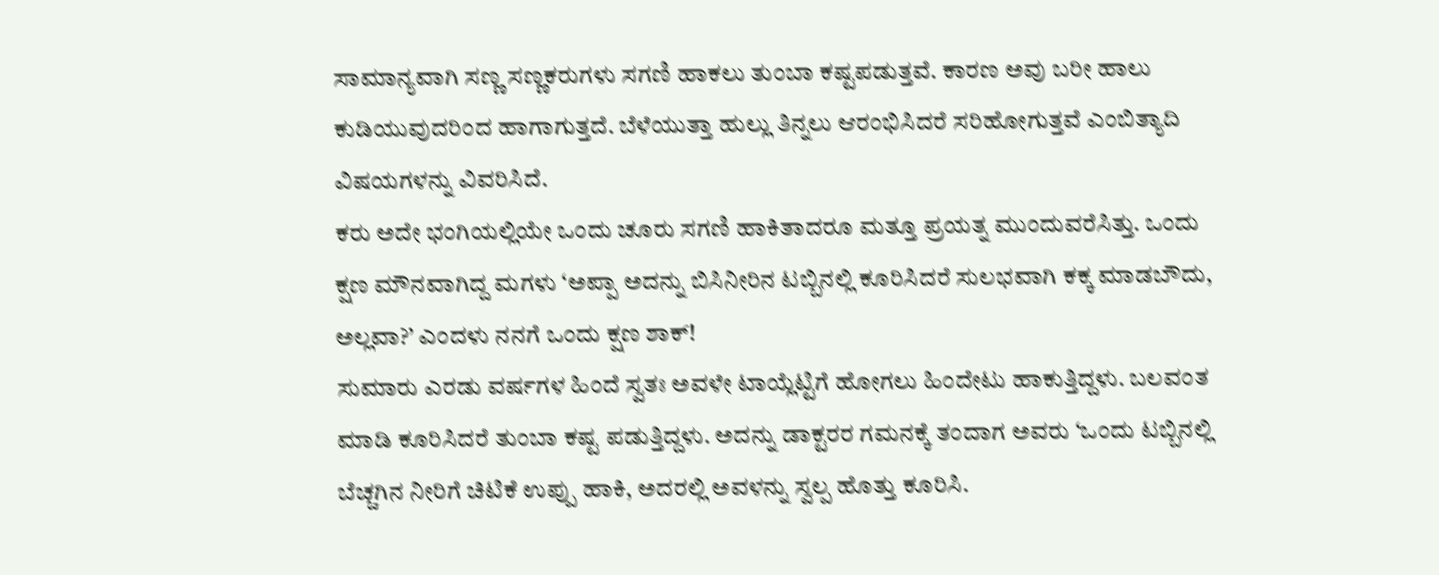ಸಾಮಾನ್ಯವಾಗಿ ಸಣ್ಣ ಸಣ್ಣಕರುಗಳು ಸಗಣಿ ಹಾಕಲು ತುಂಬಾ ಕಷ್ಟಪಡುತ್ತವೆ. ಕಾರಣ ಅವು ಬರೀ ಹಾಲು ಕುಡಿಯುವುದರಿಂದ ಹಾಗಾಗುತ್ತದೆ. ಬೆಳೆಯುತ್ತಾ ಹುಲ್ಲು ತಿನ್ನಲು ಆರಂಭಿಸಿದರೆ ಸರಿಹೋಗುತ್ತವೆ ಎಂಬಿತ್ಯಾದಿ ವಿಷಯಗಳನ್ನು ವಿವರಿಸಿದೆ.
ಕರು ಅದೇ ಭಂಗಿಯಲ್ಲಿಯೇ ಒಂದು ಚೂರು ಸಗಣಿ ಹಾಕಿತಾದರೂ ಮತ್ತೂ ಪ್ರಯತ್ನ ಮುಂದುವರೆಸಿತ್ತು. ಒಂದು ಕ್ಷಣ ಮೌನವಾಗಿದ್ದ ಮಗಳು ‘ಅಪ್ಪಾ ಅದನ್ನು ಬಿಸಿನೀರಿನ ಟಬ್ಬಿನಲ್ಲಿ ಕೂರಿಸಿದರೆ ಸುಲಭವಾಗಿ ಕಕ್ಕ ಮಾಡಬೌದು, ಅಲ್ಲವಾ?’ ಎಂದಳು ನನಗೆ ಒಂದು ಕ್ಷಣ ಶಾಕ್!
ಸುಮಾರು ಎರಡು ವರ್ಷಗಳ ಹಿಂದೆ ಸ್ವತಃ ಅವಳೇ ಟಾಯ್ಲೆಟ್ಟಿಗೆ ಹೋಗಲು ಹಿಂದೇಟು ಹಾಕುತ್ತಿದ್ದಳು. ಬಲವಂತ ಮಾಡಿ ಕೂರಿಸಿದರೆ ತುಂಬಾ ಕಷ್ಟ ಪಡುತ್ತಿದ್ದಳು. ಅದನ್ನು ಡಾಕ್ಟರರ ಗಮನಕ್ಕೆ ತಂದಾಗ ಅವರು ‘ಒಂದು ಟಬ್ಬಿನಲ್ಲಿ ಬೆಚ್ಚಗಿನ ನೀರಿಗೆ ಚಿಟಿಕೆ ಉಪ್ಪು ಹಾಕಿ, ಅದರಲ್ಲಿ ಅವಳನ್ನು ಸ್ವಲ್ಪ ಹೊತ್ತು ಕೂರಿಸಿ.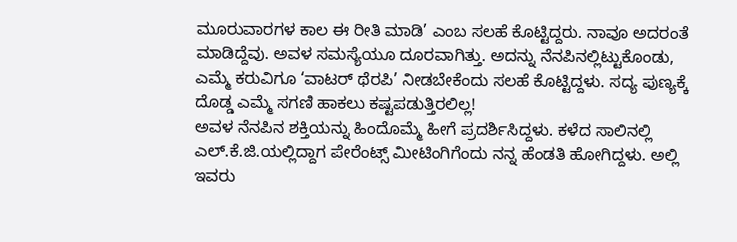ಮೂರುವಾರಗಳ ಕಾಲ ಈ ರೀತಿ ಮಾಡಿ’ ಎಂಬ ಸಲಹೆ ಕೊಟ್ಟಿದ್ದರು. ನಾವೂ ಅದರಂತೆ ಮಾಡಿದ್ದೆವು. ಅವಳ ಸಮಸ್ಯೆಯೂ ದೂರವಾಗಿತ್ತು. ಅದನ್ನು ನೆನಪಿನಲ್ಲಿಟ್ಟುಕೊಂಡು, ಎಮ್ಮೆ ಕರುವಿಗೂ ‘ವಾಟರ್ ಥೆರಪಿ’ ನೀಡಬೇಕೆಂದು ಸಲಹೆ ಕೊಟ್ಟಿದ್ದಳು. ಸದ್ಯ ಪುಣ್ಯಕ್ಕೆ ದೊಡ್ಡ ಎಮ್ಮೆ ಸಗಣಿ ಹಾಕಲು ಕಷ್ಟಪಡುತ್ತಿರಲಿಲ್ಲ!
ಅವಳ ನೆನಪಿನ ಶಕ್ತಿಯನ್ನು ಹಿಂದೊಮ್ಮೆ ಹೀಗೆ ಪ್ರದರ್ಶಿಸಿದ್ದಳು. ಕಳೆದ ಸಾಲಿನಲ್ಲಿ ಎಲ್.ಕೆ.ಜಿ.ಯಲ್ಲಿದ್ದಾಗ ಪೇರೆಂಟ್ಸ್ ಮೀಟಿಂಗಿಗೆಂದು ನನ್ನ ಹೆಂಡತಿ ಹೋಗಿದ್ದಳು. ಅಲ್ಲಿ ಇವರು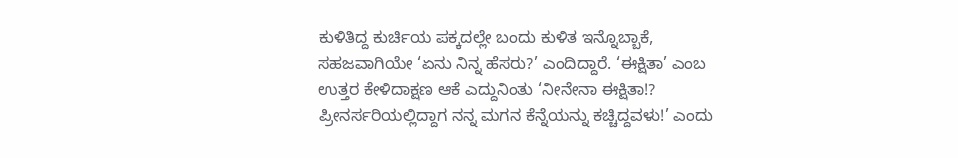ಕುಳಿತಿದ್ದ ಕುರ್ಚಿಯ ಪಕ್ಕದಲ್ಲೇ ಬಂದು ಕುಳಿತ ಇನ್ನೊಬ್ಬಾಕೆ, ಸಹಜವಾಗಿಯೇ ‘ಏನು ನಿನ್ನ ಹೆಸರು?’ ಎಂದಿದ್ದಾರೆ. ‘ಈಕ್ಷಿತಾ’ ಎಂಬ ಉತ್ತರ ಕೇಳಿದಾಕ್ಷಣ ಆಕೆ ಎದ್ದುನಿಂತು ‘ನೀನೇನಾ ಈಕ್ಷಿತಾ!? ಪ್ರೀನರ್ಸರಿಯಲ್ಲಿದ್ದಾಗ ನನ್ನ ಮಗನ ಕೆನ್ನೆಯನ್ನು ಕಚ್ಚಿದ್ದವಳು!’ ಎಂದು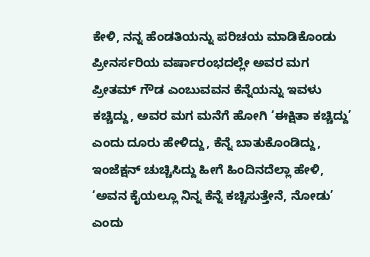ಕೇಳಿ, ನನ್ನ ಹೆಂಡತಿಯನ್ನು ಪರಿಚಯ ಮಾಡಿಕೊಂಡು ಪ್ರೀನರ್ಸರಿಯ ವರ್ಷಾರಂಭದಲ್ಲೇ ಅವರ ಮಗ ಪ್ರೀತಮ್ ಗೌಡ ಎಂಬುವವನ ಕೆನ್ನೆಯನ್ನು ಇವಳು ಕಚ್ಚಿದ್ದು, ಅವರ ಮಗ ಮನೆಗೆ ಹೋಗಿ ‘ಈಕ್ಷಿತಾ ಕಚ್ಚಿದ್ದು’ ಎಂದು ದೂರು ಹೇಳಿದ್ದು, ಕೆನ್ನೆ ಬಾತುಕೊಂಡಿದ್ದು, ಇಂಜೆಕ್ಷನ್ ಚುಚ್ಚಿಸಿದ್ದು ಹೀಗೆ ಹಿಂದಿನದೆಲ್ಲಾ ಹೇಳಿ, ‘ಅವನ ಕೈಯಲ್ಲೂ ನಿನ್ನ ಕೆನ್ನೆ ಕಚ್ಚಿಸುತ್ತೇನೆ, ನೋಡು’ ಎಂದು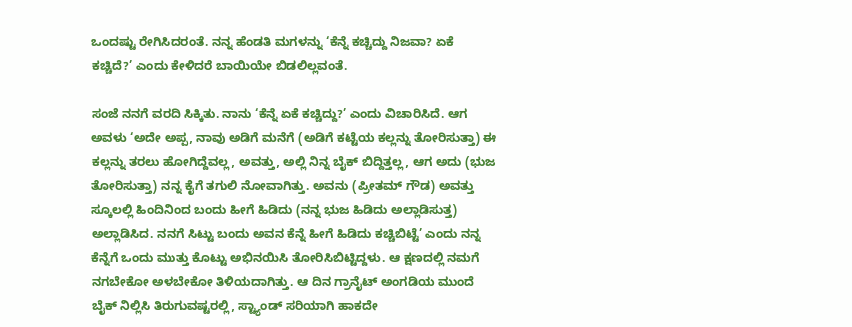ಒಂದಷ್ಟು ರೇಗಿಸಿದರಂತೆ. ನನ್ನ ಹೆಂಡತಿ ಮಗಳನ್ನು ‘ಕೆನ್ನೆ ಕಚ್ಚಿದ್ದು ನಿಜವಾ? ಏಕೆ ಕಚ್ಚಿದೆ?’ ಎಂದು ಕೇಳಿದರೆ ಬಾಯಿಯೇ ಬಿಡಲಿಲ್ಲವಂತೆ.

ಸಂಜೆ ನನಗೆ ವರದಿ ಸಿಕ್ಕಿತು. ನಾನು ‘ಕೆನ್ನೆ ಏಕೆ ಕಚ್ಚಿದ್ದು?’ ಎಂದು ವಿಚಾರಿಸಿದೆ. ಆಗ ಅವಳು ‘ಅದೇ ಅಪ್ಪ, ನಾವು ಅಡಿಗೆ ಮನೆಗೆ (ಅಡಿಗೆ ಕಟ್ಟೆಯ ಕಲ್ಲನ್ನು ತೋರಿಸುತ್ತಾ) ಈ ಕಲ್ಲನ್ನು ತರಲು ಹೋಗಿದ್ದೆವಲ್ಲ, ಅವತ್ತು, ಅಲ್ಲಿ ನಿನ್ನ ಬೈಕ್ ಬಿದ್ದಿತ್ತಲ್ಲ, ಆಗ ಅದು (ಭುಜ ತೋರಿಸುತ್ತಾ) ನನ್ನ ಕೈಗೆ ತಗುಲಿ ನೋವಾಗಿತ್ತು. ಅವನು (ಪ್ರೀತಮ್ ಗೌಡ) ಅವತ್ತು ಸ್ಕೂಲಲ್ಲಿ ಹಿಂದಿನಿಂದ ಬಂದು ಹೀಗೆ ಹಿಡಿದು (ನನ್ನ ಭುಜ ಹಿಡಿದು ಅಲ್ಲಾಡಿಸುತ್ತ) ಅಲ್ಲಾಡಿಸಿದ. ನನಗೆ ಸಿಟ್ಟು ಬಂದು ಅವನ ಕೆನ್ನೆ ಹೀಗೆ ಹಿಡಿದು ಕಚ್ಚಿಬಿಟ್ಟೆ’ ಎಂದು ನನ್ನ ಕೆನ್ನೆಗೆ ಒಂದು ಮುತ್ತು ಕೊಟ್ಟು ಅಭಿನಯಿಸಿ ತೋರಿಸಿಬಿಟ್ಟಿದ್ದಳು. ಆ ಕ್ಷಣದಲ್ಲಿ ನಮಗೆ ನಗಬೇಕೋ ಅಳಬೇಕೋ ತಿಳಿಯದಾಗಿತ್ತು. ಆ ದಿನ ಗ್ರಾನೈಟ್ ಅಂಗಡಿಯ ಮುಂದೆ ಬೈಕ್ ನಿಲ್ಲಿಸಿ ತಿರುಗುವಷ್ಟರಲ್ಲಿ, ಸ್ಟ್ಯಾಂಡ್ ಸರಿಯಾಗಿ ಹಾಕದೇ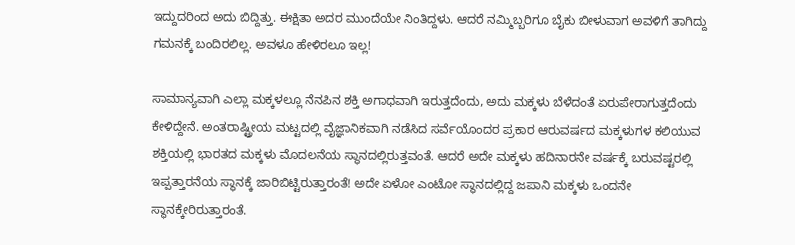ಇದ್ದುದರಿಂದ ಅದು ಬಿದ್ದಿತ್ತು. ಈಕ್ಷಿತಾ ಅದರ ಮುಂದೆಯೇ ನಿಂತಿದ್ದಳು. ಆದರೆ ನಮ್ಮಿಬ್ಬರಿಗೂ ಬೈಕು ಬೀಳುವಾಗ ಅವಳಿಗೆ ತಾಗಿದ್ದು ಗಮನಕ್ಕೆ ಬಂದಿರಲಿಲ್ಲ. ಅವಳೂ ಹೇಳಿರಲೂ ಇಲ್ಲ!

ಸಾಮಾನ್ಯವಾಗಿ ಎಲ್ಲಾ ಮಕ್ಕಳಲ್ಲೂ ನೆನಪಿನ ಶಕ್ತಿ ಅಗಾಧವಾಗಿ ಇರುತ್ತದೆಂದು, ಅದು ಮಕ್ಕಳು ಬೆಳೆದಂತೆ ಏರುಪೇರಾಗುತ್ತದೆಂದು ಕೇಳಿದ್ದೇನೆ. ಅಂತರಾಷ್ಟ್ರೀಯ ಮಟ್ಟದಲ್ಲಿ ವೈಜ್ಞಾನಿಕವಾಗಿ ನಡೆಸಿದ ಸರ್ವೆಯೊಂದರ ಪ್ರಕಾರ ಆರುವರ್ಷದ ಮಕ್ಕಳುಗಳ ಕಲಿಯುವ ಶಕ್ತಿಯಲ್ಲಿ ಭಾರತದ ಮಕ್ಕಳು ಮೊದಲನೆಯ ಸ್ಥಾನದಲ್ಲಿರುತ್ತವಂತೆ. ಆದರೆ ಅದೇ ಮಕ್ಕಳು ಹದಿನಾರನೇ ವರ್ಷಕ್ಕೆ ಬರುವಷ್ಟರಲ್ಲಿ ಇಪ್ಪತ್ತಾರನೆಯ ಸ್ಥಾನಕ್ಕೆ ಜಾರಿಬಿಟ್ಟಿರುತ್ತಾರಂತೆ! ಅದೇ ಏಳೋ ಎಂಟೋ ಸ್ಥಾನದಲ್ಲಿದ್ದ ಜಪಾನಿ ಮಕ್ಕಳು ಒಂದನೇ ಸ್ಥಾನಕ್ಕೇರಿರುತ್ತಾರಂತೆ.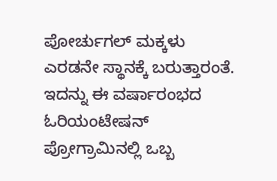ಪೋರ್ಚುಗಲ್ ಮಕ್ಕಳು ಎರಡನೇ ಸ್ಥಾನಕ್ಕೆ ಬರುತ್ತಾರಂತೆ. ಇದನ್ನು ಈ ವರ್ಷಾರಂಭದ ಓರಿಯಂಟೇಷನ್ ಪ್ರೋಗ್ರಾಮಿನಲ್ಲಿ ಒಬ್ಬ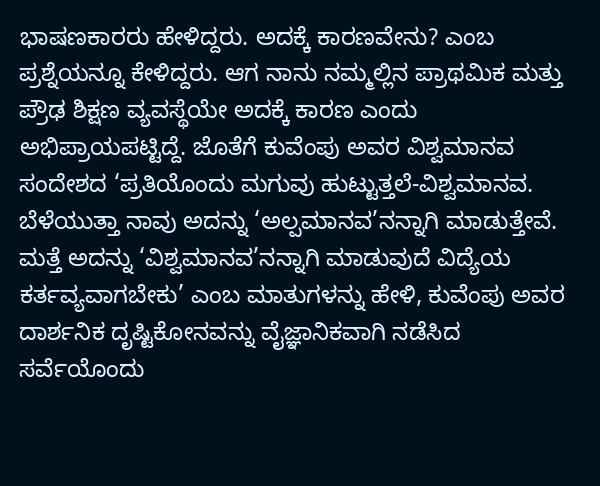ಭಾಷಣಕಾರರು ಹೇಳಿದ್ದರು. ಅದಕ್ಕೆ ಕಾರಣವೇನು? ಎಂಬ ಪ್ರಶ್ನೆಯನ್ನೂ ಕೇಳಿದ್ದರು. ಆಗ ನಾನು ನಮ್ಮಲ್ಲಿನ ಪ್ರಾಥಮಿಕ ಮತ್ತು ಪ್ರೌಢ ಶಿಕ್ಷಣ ವ್ಯವಸ್ಥೆಯೇ ಅದಕ್ಕೆ ಕಾರಣ ಎಂದು ಅಭಿಪ್ರಾಯಪಟ್ಟಿದ್ದೆ. ಜೊತೆಗೆ ಕುವೆಂಪು ಅವರ ವಿಶ್ವಮಾನವ ಸಂದೇಶದ ‘ಪ್ರತಿಯೊಂದು ಮಗುವು ಹುಟ್ಟುತ್ತಲೆ-ವಿಶ್ವಮಾನವ. ಬೆಳೆಯುತ್ತಾ ನಾವು ಅದನ್ನು ‘ಅಲ್ಪಮಾನವ’ನನ್ನಾಗಿ ಮಾಡುತ್ತೇವೆ. ಮತ್ತೆ ಅದನ್ನು ‘ವಿಶ್ವಮಾನವ’ನನ್ನಾಗಿ ಮಾಡುವುದೆ ವಿದ್ಯೆಯ ಕರ್ತವ್ಯವಾಗಬೇಕು’ ಎಂಬ ಮಾತುಗಳನ್ನು ಹೇಳಿ, ಕುವೆಂಪು ಅವರ ದಾರ್ಶನಿಕ ದೃಷ್ಟಿಕೋನವನ್ನು ವೈಜ್ಞಾನಿಕವಾಗಿ ನಡೆಸಿದ ಸರ್ವೆಯೊಂದು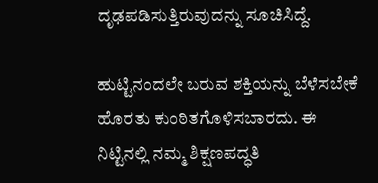ದೃಢಪಡಿಸುತ್ತಿರುವುದನ್ನು ಸೂಚಿಸಿದ್ದೆ.

ಹುಟ್ಟಿನಂದಲೇ ಬರುವ ಶಕ್ತಿಯನ್ನು ಬೆಳೆಸಬೇಕೆ ಹೊರತು ಕುಂಠಿತಗೊಳಿಸಬಾರದು. ಈ ನಿಟ್ಟಿನಲ್ಲಿ ನಮ್ಮ ಶಿಕ್ಷಣಪದ್ಧತಿ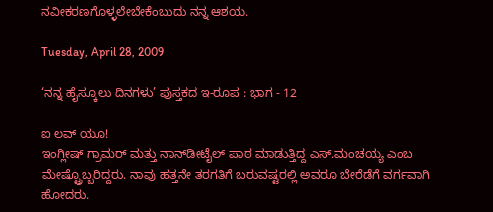ನವೀಕರಣಗೊಳ್ಳಲೇಬೇಕೆಂಬುದು ನನ್ನ ಆಶಯ.

Tuesday, April 28, 2009

‘ನನ್ನ ಹೈಸ್ಕೂಲು ದಿನಗಳು’ ಪುಸ್ತಕದ ಇ-ರೂಪ : ಭಾಗ - 12

ಐ ಲವ್ ಯೂ!
ಇಂಗ್ಲೀಷ್ ಗ್ರಾಮರ್ ಮತ್ತು ನಾನ್‌ಡೀಟೈಲ್ ಪಾಠ ಮಾಡುತ್ತಿದ್ದ ಎಸ್.ಮಂಚಯ್ಯ ಎಂಬ ಮೇಷ್ಟ್ರೊಬ್ಬರಿದ್ದರು. ನಾವು ಹತ್ತನೇ ತರಗತಿಗೆ ಬರುವಷ್ಟರಲ್ಲಿ ಅವರೂ ಬೇರೆಡೆಗೆ ವರ್ಗವಾಗಿ ಹೋದರು.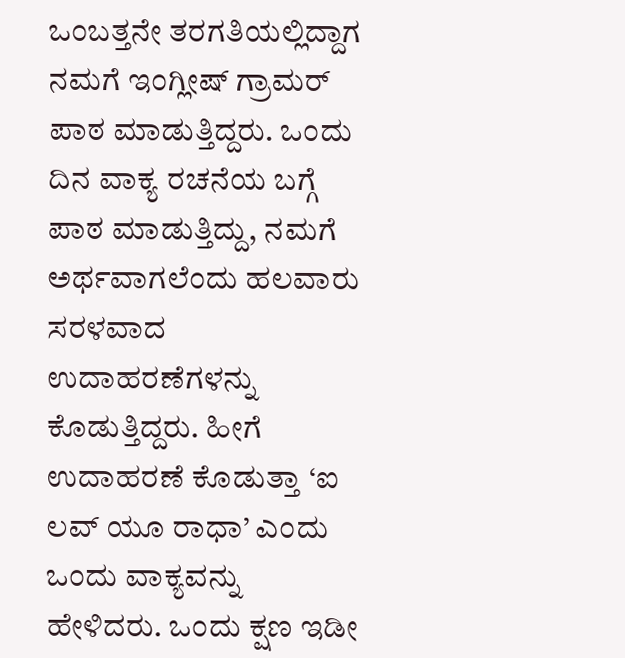ಒಂಬತ್ತನೇ ತರಗತಿಯಲ್ಲಿದ್ದಾಗ ನಮಗೆ ಇಂಗ್ಲೀಷ್ ಗ್ರಾಮರ್ ಪಾಠ ಮಾಡುತ್ತಿದ್ದರು. ಒಂದು ದಿನ ವಾಕ್ಯ ರಚನೆಯ ಬಗ್ಗೆ ಪಾಠ ಮಾಡುತ್ತಿದ್ದು, ನಮಗೆ ಅರ್ಥವಾಗಲೆಂದು ಹಲವಾರು ಸರಳವಾದ ಉದಾಹರಣೆಗಳನ್ನು ಕೊಡುತ್ತಿದ್ದರು. ಹೀಗೆ ಉದಾಹರಣೆ ಕೊಡುತ್ತಾ ‘ಐ ಲವ್ ಯೂ ರಾಧಾ’ ಎಂದು ಒಂದು ವಾಕ್ಯವನ್ನು ಹೇಳಿದರು. ಒಂದು ಕ್ಷಣ ಇಡೀ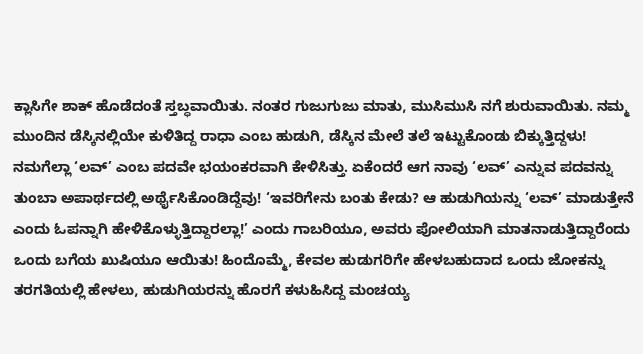ಕ್ಲಾಸಿಗೇ ಶಾಕ್ ಹೊಡೆದಂತೆ ಸ್ತಬ್ಧವಾಯಿತು. ನಂತರ ಗುಜುಗುಜು ಮಾತು, ಮುಸಿಮುಸಿ ನಗೆ ಶುರುವಾಯಿತು. ನಮ್ಮ ಮುಂದಿನ ಡೆಸ್ಕಿನಲ್ಲಿಯೇ ಕುಳಿತಿದ್ದ ರಾಧಾ ಎಂಬ ಹುಡುಗಿ, ಡೆಸ್ಕಿನ ಮೇಲೆ ತಲೆ ಇಟ್ಟುಕೊಂಡು ಬಿಕ್ಕುತ್ತಿದ್ದಳು! ನಮಗೆಲ್ಲಾ ‘ಲವ್’ ಎಂಬ ಪದವೇ ಭಯಂಕರವಾಗಿ ಕೇಳಿಸಿತ್ತು. ಏಕೆಂದರೆ ಆಗ ನಾವು ‘ಲವ್’ ಎನ್ನುವ ಪದವನ್ನು ತುಂಬಾ ಅಪಾರ್ಥದಲ್ಲಿ ಅರ್ಥೈಸಿಕೊಂಡಿದ್ದೆವು! ‘ಇವರಿಗೇನು ಬಂತು ಕೇಡು? ಆ ಹುಡುಗಿಯನ್ನು ‘ಲವ್’ ಮಾಡುತ್ತೇನೆ ಎಂದು ಓಪನ್ನಾಗಿ ಹೇಳಿಕೊಳ್ಳುತ್ತಿದ್ದಾರಲ್ಲಾ!’ ಎಂದು ಗಾಬರಿಯೂ, ಅವರು ಪೋಲಿಯಾಗಿ ಮಾತನಾಡುತ್ತಿದ್ದಾರೆಂದು ಒಂದು ಬಗೆಯ ಖುಷಿಯೂ ಆಯಿತು! ಹಿಂದೊಮ್ಮೆ, ಕೇವಲ ಹುಡುಗರಿಗೇ ಹೇಳಬಹುದಾದ ಒಂದು ಜೋಕನ್ನು ತರಗತಿಯಲ್ಲಿ ಹೇಳಲು, ಹುಡುಗಿಯರನ್ನು ಹೊರಗೆ ಕಳುಹಿಸಿದ್ದ ಮಂಚಯ್ಯ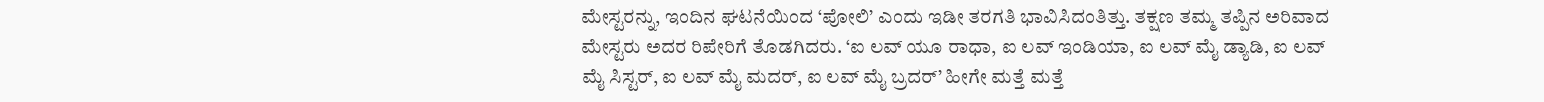ಮೇಸ್ಟರನ್ನು, ಇಂದಿನ ಘಟನೆಯಿಂದ ‘ಪೋಲಿ’ ಎಂದು ಇಡೀ ತರಗತಿ ಭಾವಿಸಿದಂತಿತ್ತು. ತಕ್ಷಣ ತಮ್ಮ ತಪ್ಪಿನ ಅರಿವಾದ ಮೇಸ್ಟರು ಅದರ ರಿಪೇರಿಗೆ ತೊಡಗಿದರು. ‘ಐ ಲವ್ ಯೂ ರಾಧಾ, ಐ ಲವ್ ಇಂಡಿಯಾ, ಐ ಲವ್ ಮೈ ಡ್ಯಾಡಿ, ಐ ಲವ್ ಮೈ ಸಿಸ್ಟರ್, ಐ ಲವ್ ಮೈ ಮದರ್, ಐ ಲವ್ ಮೈ ಬ್ರದರ್’ ಹೀಗೇ ಮತ್ತೆ ಮತ್ತೆ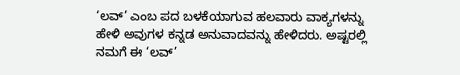‘ಲವ್’ ಎಂಬ ಪದ ಬಳಕೆಯಾಗುವ ಹಲವಾರು ವಾಕ್ಯಗಳನ್ನು ಹೇಳಿ ಅವುಗಳ ಕನ್ನಡ ಅನುವಾದವನ್ನು ಹೇಳಿದರು. ಅಷ್ಟರಲ್ಲಿ ನಮಗೆ ಈ ‘ಲವ್’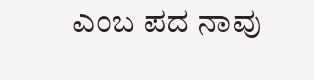ಎಂಬ ಪದ ನಾವು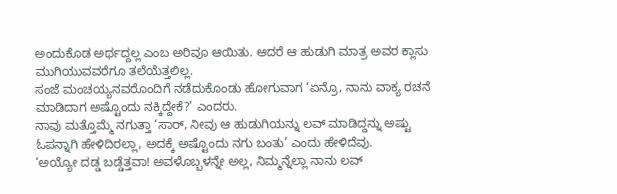ಅಂದುಕೊಡ ಅರ್ಥದ್ದಲ್ಲ ಎಂಬ ಅರಿವೂ ಆಯಿತು. ಆದರೆ ಆ ಹುಡುಗಿ ಮಾತ್ರ ಅವರ ಕ್ಲಾಸು ಮುಗಿಯುವವರೆಗೂ ತಲೆಯೆತ್ತಲಿಲ್ಲ.
ಸಂಜೆ ಮಂಚಯ್ಯನವರೊಂದಿಗೆ ನಡೆದುಕೊಂಡು ಹೋಗುವಾಗ ‘ಏನ್ರೊ, ನಾನು ವಾಕ್ಯ ರಚನೆ ಮಾಡಿದಾಗ ಅಷ್ಟೊಂದು ನಕ್ಕಿದ್ದೇಕೆ?’ ಎಂದರು.
ನಾವು ಮತ್ತೊಮ್ಮೆ ನಗುತ್ತಾ ‘ಸಾರ್, ನೀವು ಆ ಹುಡುಗಿಯನ್ನು ಲವ್ ಮಾಡಿದ್ದನ್ನು ಅಷ್ಟು ಓಪನ್ನಾಗಿ ಹೇಳಿದಿರಲ್ಲಾ, ಅದಕ್ಕೆ ಅಷ್ಟೊಂದು ನಗು ಬಂತು’ ಎಂದು ಹೇಳಿದೆವು.
‘ಅಯ್ಯೋ ದಡ್ಡ ಬಡ್ಡೆತ್ತವಾ! ಅವಳೊಬ್ಬಳನ್ನೇ ಅಲ್ಲ, ನಿಮ್ಮನ್ನೆಲ್ಲಾ ನಾನು ಲವ್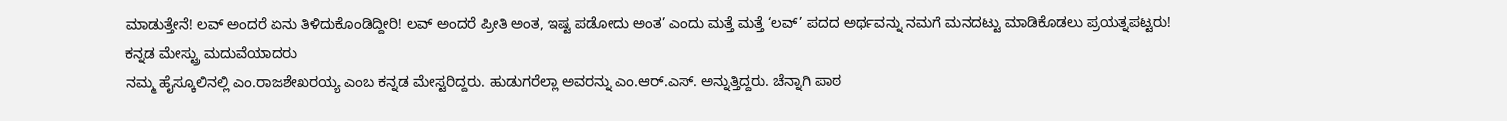ಮಾಡುತ್ತೇನೆ! ಲವ್ ಅಂದರೆ ಏನು ತಿಳಿದುಕೊಂಡಿದ್ದೀರಿ! ಲವ್ ಅಂದರೆ ಪ್ರೀತಿ ಅಂತ, ಇಷ್ಟ ಪಡೋದು ಅಂತ’ ಎಂದು ಮತ್ತೆ ಮತ್ತೆ ‘ಲವ್’ ಪದದ ಅರ್ಥವನ್ನು ನಮಗೆ ಮನದಟ್ಟು ಮಾಡಿಕೊಡಲು ಪ್ರಯತ್ನಪಟ್ಟರು!
ಕನ್ನಡ ಮೇಸ್ಟ್ರು ಮದುವೆಯಾದರು
ನಮ್ಮ ಹೈಸ್ಕೂಲಿನಲ್ಲಿ ಎಂ.ರಾಜಶೇಖರಯ್ಯ ಎಂಬ ಕನ್ನಡ ಮೇಸ್ಟರಿದ್ದರು. ಹುಡುಗರೆಲ್ಲಾ ಅವರನ್ನು ಎಂ.ಆರ್.ಎಸ್. ಅನ್ನುತ್ತಿದ್ದರು. ಚೆನ್ನಾಗಿ ಪಾಠ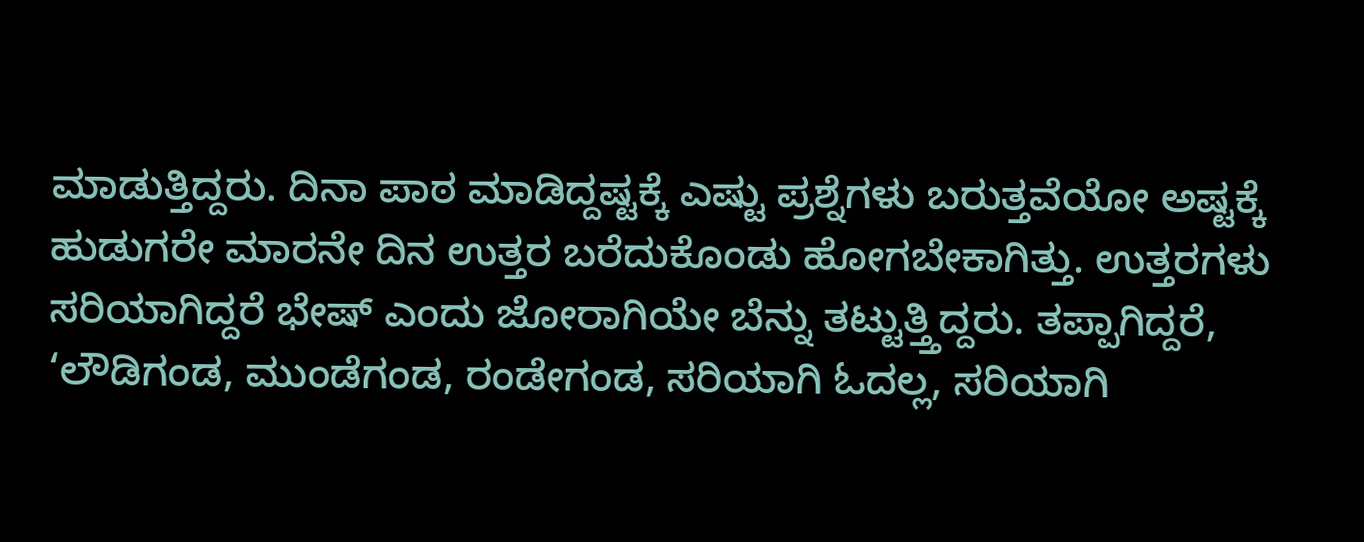ಮಾಡುತ್ತಿದ್ದರು. ದಿನಾ ಪಾಠ ಮಾಡಿದ್ದಷ್ಟಕ್ಕೆ ಎಷ್ಟು ಪ್ರಶ್ನೆಗಳು ಬರುತ್ತವೆಯೋ ಅಷ್ಟಕ್ಕೆ ಹುಡುಗರೇ ಮಾರನೇ ದಿನ ಉತ್ತರ ಬರೆದುಕೊಂಡು ಹೋಗಬೇಕಾಗಿತ್ತು. ಉತ್ತರಗಳು ಸರಿಯಾಗಿದ್ದರೆ ಭೇಷ್ ಎಂದು ಜೋರಾಗಿಯೇ ಬೆನ್ನು ತಟ್ಟುತ್ತ್ತಿದ್ದರು. ತಪ್ಪಾಗಿದ್ದರೆ, ‘ಲೌಡಿಗಂಡ, ಮುಂಡೆಗಂಡ, ರಂಡೇಗಂಡ, ಸರಿಯಾಗಿ ಓದಲ್ಲ, ಸರಿಯಾಗಿ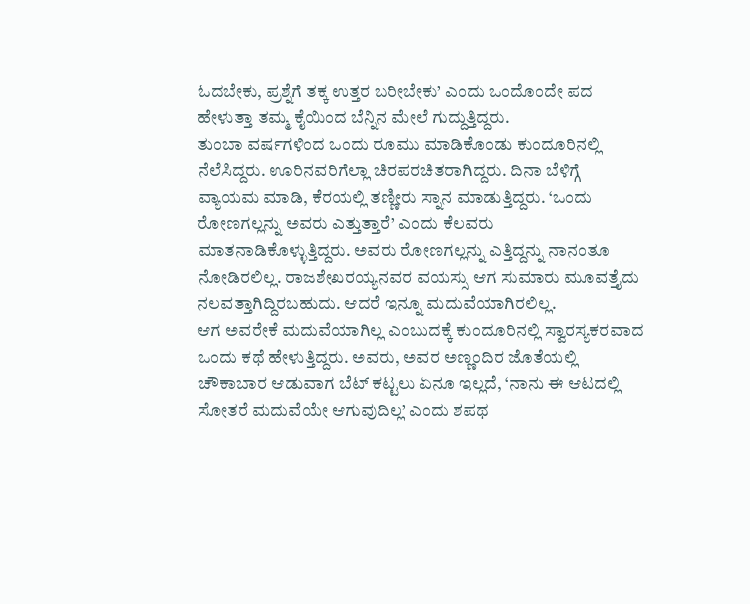ಓದಬೇಕು, ಪ್ರಶ್ನೆಗೆ ತಕ್ಕ ಉತ್ತರ ಬರೀಬೇಕು’ ಎಂದು ಒಂದೊಂದೇ ಪದ ಹೇಳುತ್ತಾ ತಮ್ಮ ಕೈಯಿಂದ ಬೆನ್ನಿನ ಮೇಲೆ ಗುದ್ದುತ್ತಿದ್ದರು.
ತುಂಬಾ ವರ್ಷಗಳಿಂದ ಒಂದು ರೂಮು ಮಾಡಿಕೊಂಡು ಕುಂದೂರಿನಲ್ಲಿ ನೆಲೆಸಿದ್ದರು. ಊರಿನವರಿಗೆಲ್ಲಾ ಚಿರಪರಚಿತರಾಗಿದ್ದರು. ದಿನಾ ಬೆಳಿಗ್ಗೆ ವ್ಯಾಯಮ ಮಾಡಿ, ಕೆರಯಲ್ಲಿ ತಣ್ಣೀರು ಸ್ನಾನ ಮಾಡುತ್ತಿದ್ದರು. ‘ಒಂದು ರೋಣಗಲ್ಲನ್ನು ಅವರು ಎತ್ತುತ್ತಾರೆ’ ಎಂದು ಕೆಲವರು ಮಾತನಾಡಿಕೊಳ್ಳುತ್ತಿದ್ದರು. ಅವರು ರೋಣಗಲ್ಲನ್ನು ಎತ್ತಿದ್ದನ್ನು ನಾನಂತೂ ನೋಡಿರಲಿಲ್ಲ. ರಾಜಶೇಖರಯ್ಯನವರ ವಯಸ್ಸು ಆಗ ಸುಮಾರು ಮೂವತ್ತೈದು ನಲವತ್ತಾಗಿದ್ದಿರಬಹುದು. ಆದರೆ ಇನ್ನೂ ಮದುವೆಯಾಗಿರಲಿಲ್ಲ.
ಆಗ ಅವರೇಕೆ ಮದುವೆಯಾಗಿಲ್ಲ ಎಂಬುದಕ್ಕೆ ಕುಂದೂರಿನಲ್ಲಿ ಸ್ವಾರಸ್ಯಕರವಾದ ಒಂದು ಕಥೆ ಹೇಳುತ್ತಿದ್ದರು. ಅವರು, ಅವರ ಅಣ್ಣಂದಿರ ಜೊತೆಯಲ್ಲಿ ಚೌಕಾಬಾರ ಆಡುವಾಗ ಬೆಟ್ ಕಟ್ಟಲು ಏನೂ ಇಲ್ಲದೆ, ‘ನಾನು ಈ ಆಟದಲ್ಲಿ ಸೋತರೆ ಮದುವೆಯೇ ಆಗುವುದಿಲ್ಲ’ ಎಂದು ಶಪಥ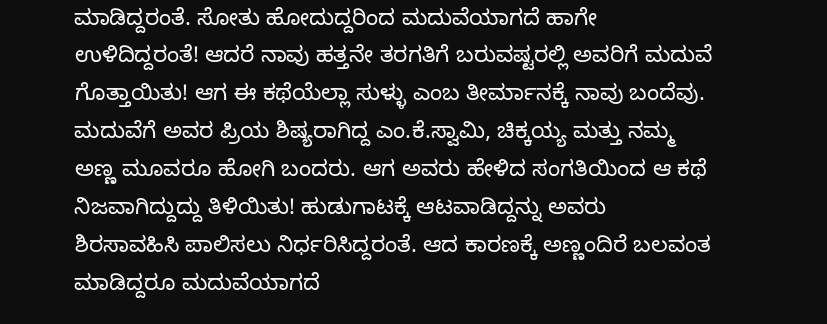ಮಾಡಿದ್ದರಂತೆ. ಸೋತು ಹೋದುದ್ದರಿಂದ ಮದುವೆಯಾಗದೆ ಹಾಗೇ ಉಳಿದಿದ್ದರಂತೆ! ಆದರೆ ನಾವು ಹತ್ತನೇ ತರಗತಿಗೆ ಬರುವಷ್ಟರಲ್ಲಿ ಅವರಿಗೆ ಮದುವೆ ಗೊತ್ತಾಯಿತು! ಆಗ ಈ ಕಥೆಯೆಲ್ಲಾ ಸುಳ್ಳು ಎಂಬ ತೀರ್ಮಾನಕ್ಕೆ ನಾವು ಬಂದೆವು.
ಮದುವೆಗೆ ಅವರ ಪ್ರಿಯ ಶಿಷ್ಯರಾಗಿದ್ದ ಎಂ.ಕೆ.ಸ್ವಾಮಿ, ಚಿಕ್ಕಯ್ಯ ಮತ್ತು ನಮ್ಮ ಅಣ್ಣ ಮೂವರೂ ಹೋಗಿ ಬಂದರು. ಆಗ ಅವರು ಹೇಳಿದ ಸಂಗತಿಯಿಂದ ಆ ಕಥೆ ನಿಜವಾಗಿದ್ದುದ್ದು ತಿಳಿಯಿತು! ಹುಡುಗಾಟಕ್ಕೆ ಆಟವಾಡಿದ್ದನ್ನು ಅವರು ಶಿರಸಾವಹಿಸಿ ಪಾಲಿಸಲು ನಿರ್ಧರಿಸಿದ್ದರಂತೆ. ಆದ ಕಾರಣಕ್ಕೆ ಅಣ್ಣಂದಿರೆ ಬಲವಂತ ಮಾಡಿದ್ದರೂ ಮದುವೆಯಾಗದೆ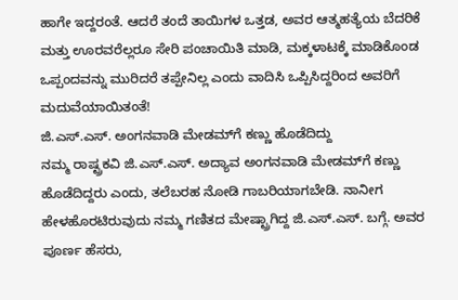ಹಾಗೇ ಇದ್ದರಂತೆ. ಆದರೆ ತಂದೆ ತಾಯಿಗಳ ಒತ್ತಡ, ಅವರ ಆತ್ಮಹತ್ಯೆಯ ಬೆದರಿಕೆ ಮತ್ತು ಊರವರೆಲ್ಲರೂ ಸೇರಿ ಪಂಚಾಯಿತಿ ಮಾಡಿ, ಮಕ್ಕಳಾಟಕ್ಕೆ ಮಾಡಿಕೊಂಡ ಒಪ್ಪಂದವನ್ನು ಮುರಿದರೆ ತಪ್ಪೇನಿಲ್ಲ ಎಂದು ವಾದಿಸಿ ಒಪ್ಪಿಸಿದ್ದರಿಂದ ಅವರಿಗೆ ಮದುವೆಯಾಯಿತಂತೆ!
ಜಿ.ಎಸ್.ಎಸ್. ಅಂಗನವಾಡಿ ಮೇಡಮ್‌ಗೆ ಕಣ್ಣು ಹೊಡೆದಿದ್ದು
ನಮ್ಮ ರಾಷ್ಟ್ರಕವಿ ಜಿ.ಎಸ್.ಎಸ್. ಅದ್ಯಾವ ಅಂಗನವಾಡಿ ಮೇಡಮ್‌ಗೆ ಕಣ್ಣು ಹೊಡೆದಿದ್ದರು ಎಂದು, ತಲೆಬರಹ ನೋಡಿ ಗಾಬರಿಯಾಗಬೇಡಿ. ನಾನೀಗ ಹೇಳಹೊರಟಿರುವುದು ನಮ್ಮ ಗಣಿತದ ಮೇಷ್ಟ್ರಾಗಿದ್ದ ಜಿ.ಎಸ್.ಎಸ್. ಬಗ್ಗೆ. ಅವರ ಪೂರ್ಣ ಹೆಸರು,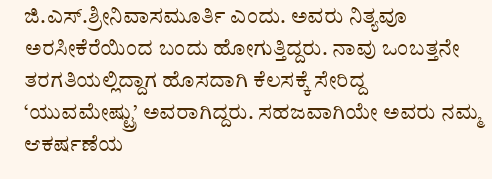ಜಿ.ಎಸ್.ಶ್ರೀನಿವಾಸಮೂರ್ತಿ ಎಂದು. ಅವರು ನಿತ್ಯವೂ ಅರಸೀಕೆರೆಯಿಂದ ಬಂದು ಹೋಗುತ್ತಿದ್ದರು. ನಾವು ಒಂಬತ್ತನೇ ತರಗತಿಯಲ್ಲಿದ್ದಾಗ ಹೊಸದಾಗಿ ಕೆಲಸಕ್ಕೆ ಸೇರಿದ್ದ ‘ಯುವಮೇಷ್ಟ್ರು’ ಅವರಾಗಿದ್ದರು. ಸಹಜವಾಗಿಯೇ ಅವರು ನಮ್ಮ ಆಕರ್ಷಣೆಯ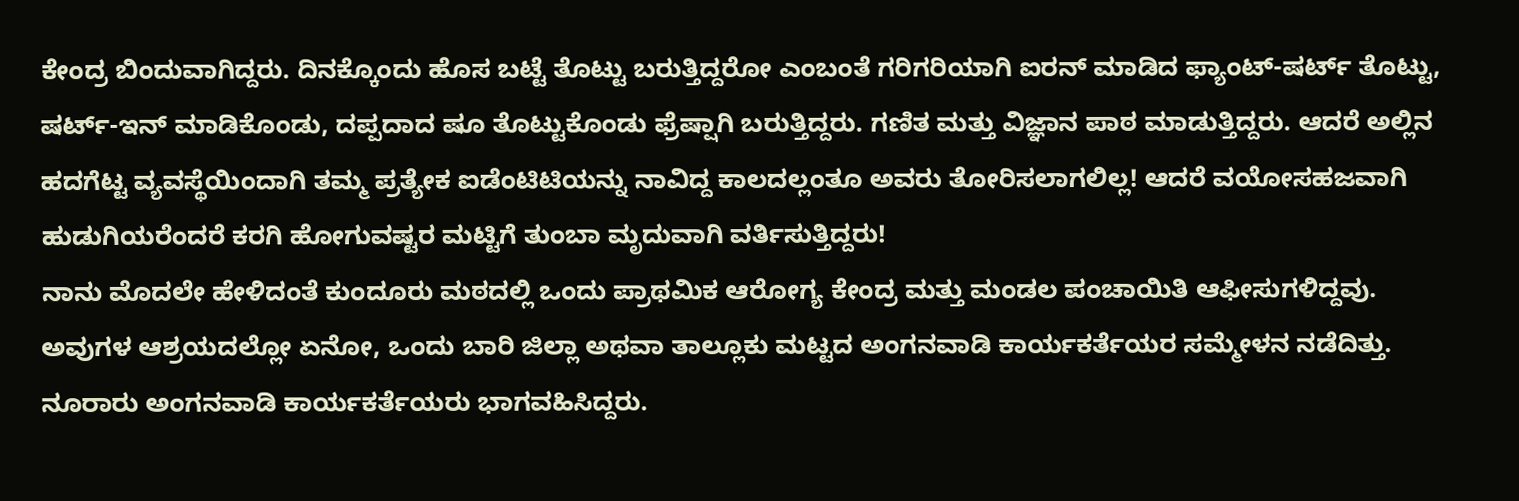ಕೇಂದ್ರ ಬಿಂದುವಾಗಿದ್ದರು. ದಿನಕ್ಕೊಂದು ಹೊಸ ಬಟ್ಟೆ ತೊಟ್ಟು ಬರುತ್ತಿದ್ದರೋ ಎಂಬಂತೆ ಗರಿಗರಿಯಾಗಿ ಐರನ್ ಮಾಡಿದ ಫ್ಯಾಂಟ್-ಷರ್ಟ್ ತೊಟ್ಟು, ಷರ್ಟ್-ಇನ್ ಮಾಡಿಕೊಂಡು, ದಪ್ಪದಾದ ಷೂ ತೊಟ್ಟುಕೊಂಡು ಫ್ರೆಷ್ಷಾಗಿ ಬರುತ್ತಿದ್ದರು. ಗಣಿತ ಮತ್ತು ವಿಜ್ಞಾನ ಪಾಠ ಮಾಡುತ್ತಿದ್ದರು. ಆದರೆ ಅಲ್ಲಿನ ಹದಗೆಟ್ಟ ವ್ಯವಸ್ಥೆಯಿಂದಾಗಿ ತಮ್ಮ ಪ್ರತ್ಯೇಕ ಐಡೆಂಟಿಟಿಯನ್ನು ನಾವಿದ್ದ ಕಾಲದಲ್ಲಂತೂ ಅವರು ತೋರಿಸಲಾಗಲಿಲ್ಲ! ಆದರೆ ವಯೋಸಹಜವಾಗಿ ಹುಡುಗಿಯರೆಂದರೆ ಕರಗಿ ಹೋಗುವಷ್ಟರ ಮಟ್ಟಿಗೆ ತುಂಬಾ ಮೃದುವಾಗಿ ವರ್ತಿಸುತ್ತಿದ್ದರು!
ನಾನು ಮೊದಲೇ ಹೇಳಿದಂತೆ ಕುಂದೂರು ಮಠದಲ್ಲಿ ಒಂದು ಪ್ರಾಥಮಿಕ ಆರೋಗ್ಯ ಕೇಂದ್ರ ಮತ್ತು ಮಂಡಲ ಪಂಚಾಯಿತಿ ಆಫೀಸುಗಳಿದ್ದವು. ಅವುಗಳ ಆಶ್ರಯದಲ್ಲೋ ಏನೋ, ಒಂದು ಬಾರಿ ಜಿಲ್ಲಾ ಅಥವಾ ತಾಲ್ಲೂಕು ಮಟ್ಟದ ಅಂಗನವಾಡಿ ಕಾರ್ಯಕರ್ತೆಯರ ಸಮ್ಮೇಳನ ನಡೆದಿತ್ತು. ನೂರಾರು ಅಂಗನವಾಡಿ ಕಾರ್ಯಕರ್ತೆಯರು ಭಾಗವಹಿಸಿದ್ದರು.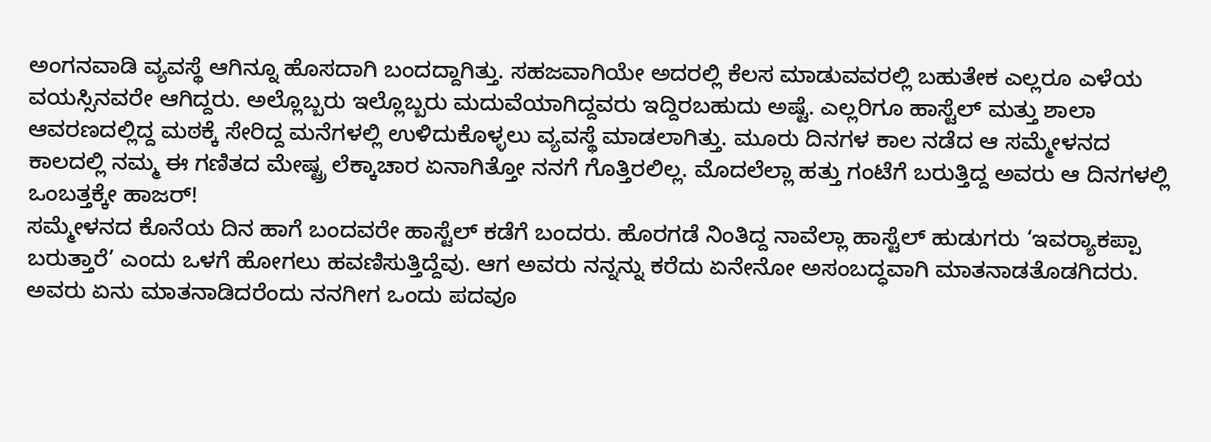ಅಂಗನವಾಡಿ ವ್ಯವಸ್ಥೆ ಆಗಿನ್ನೂ ಹೊಸದಾಗಿ ಬಂದದ್ದಾಗಿತ್ತು. ಸಹಜವಾಗಿಯೇ ಅದರಲ್ಲಿ ಕೆಲಸ ಮಾಡುವವರಲ್ಲಿ ಬಹುತೇಕ ಎಲ್ಲರೂ ಎಳೆಯ ವಯಸ್ಸಿನವರೇ ಆಗಿದ್ದರು. ಅಲ್ಲೊಬ್ಬರು ಇಲ್ಲೊಬ್ಬರು ಮದುವೆಯಾಗಿದ್ದವರು ಇದ್ದಿರಬಹುದು ಅಷ್ಟೆ. ಎಲ್ಲರಿಗೂ ಹಾಸ್ಟೆಲ್ ಮತ್ತು ಶಾಲಾ ಆವರಣದಲ್ಲಿದ್ದ ಮಠಕ್ಕೆ ಸೇರಿದ್ದ ಮನೆಗಳಲ್ಲಿ ಉಳಿದುಕೊಳ್ಳಲು ವ್ಯವಸ್ಥೆ ಮಾಡಲಾಗಿತ್ತು. ಮೂರು ದಿನಗಳ ಕಾಲ ನಡೆದ ಆ ಸಮ್ಮೇಳನದ ಕಾಲದಲ್ಲಿ ನಮ್ಮ ಈ ಗಣಿತದ ಮೇಷ್ಟ್ರ ಲೆಕ್ಕಾಚಾರ ಏನಾಗಿತ್ತೋ ನನಗೆ ಗೊತ್ತಿರಲಿಲ್ಲ. ಮೊದಲೆಲ್ಲಾ ಹತ್ತು ಗಂಟೆಗೆ ಬರುತ್ತಿದ್ದ ಅವರು ಆ ದಿನಗಳಲ್ಲಿ ಒಂಬತ್ತಕ್ಕೇ ಹಾಜರ್!
ಸಮ್ಮೇಳನದ ಕೊನೆಯ ದಿನ ಹಾಗೆ ಬಂದವರೇ ಹಾಸ್ಟೆಲ್ ಕಡೆಗೆ ಬಂದರು. ಹೊರಗಡೆ ನಿಂತಿದ್ದ ನಾವೆಲ್ಲಾ ಹಾಸ್ಟೆಲ್ ಹುಡುಗರು ‘ಇವರ್‍ಯಾಕಪ್ಪಾ ಬರುತ್ತಾರೆ’ ಎಂದು ಒಳಗೆ ಹೋಗಲು ಹವಣಿಸುತ್ತಿದ್ದೆವು. ಆಗ ಅವರು ನನ್ನನ್ನು ಕರೆದು ಏನೇನೋ ಅಸಂಬದ್ಧವಾಗಿ ಮಾತನಾಡತೊಡಗಿದರು. ಅವರು ಏನು ಮಾತನಾಡಿದರೆಂದು ನನಗೀಗ ಒಂದು ಪದವೂ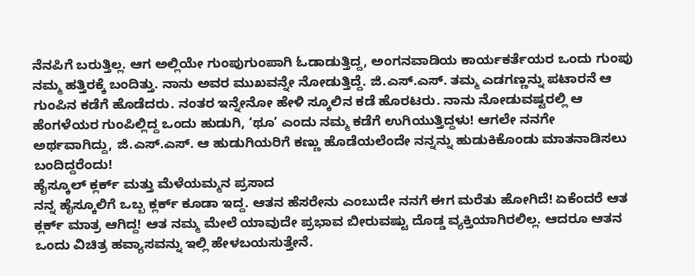ನೆನಪಿಗೆ ಬರುತ್ತಿಲ್ಲ. ಆಗ ಅಲ್ಲಿಯೇ ಗುಂಪುಗುಂಪಾಗಿ ಓಡಾಡುತ್ತಿದ್ದ, ಅಂಗನವಾಡಿಯ ಕಾರ್ಯಕರ್ತೆಯರ ಒಂದು ಗುಂಪು ನಮ್ಮ ಹತ್ತಿರಕ್ಕೆ ಬಂದಿತ್ತು. ನಾನು ಅವರ ಮುಖವನ್ನೇ ನೋಡುತ್ತಿದ್ದೆ. ಜಿ.ಎಸ್.ಎಸ್. ತಮ್ಮ ಎಡಗಣ್ಣನ್ನು ಪಟಾರನೆ ಆ ಗುಂಪಿನ ಕಡೆಗೆ ಹೊಡೆದರು. ನಂತರ ಇನ್ನೇನೋ ಹೇಳಿ ಸ್ಕೂಲಿನ ಕಡೆ ಹೊರಟರು. ನಾನು ನೋಡುವಷ್ಟರಲ್ಲಿ ಆ ಹೆಂಗಳೆಯರ ಗುಂಪಿಲ್ಲಿದ್ದ ಒಂದು ಹುಡುಗಿ, ‘ಥೂ’ ಎಂದು ನಮ್ಮ ಕಡೆಗೆ ಉಗಿಯುತ್ತಿದ್ದಳು! ಆಗಲೇ ನನಗೇ ಅರ್ಥವಾಗಿದ್ದು, ಜಿ.ಎಸ್.ಎಸ್. ಆ ಹುಡುಗಿಯರಿಗೆ ಕಣ್ಣು ಹೊಡೆಯಲೆಂದೇ ನನ್ನನ್ನು ಹುಡುಕಿಕೊಂಡು ಮಾತನಾಡಿಸಲು ಬಂದಿದ್ದರೆಂದು!
ಹೈಸ್ಕೂಲ್ ಕ್ಲರ್ಕ್ ಮತ್ತು ಮೆಳೆಯಮ್ಮನ ಪ್ರಸಾದ
ನನ್ನ ಹೈಸ್ಕೂಲಿಗೆ ಒಬ್ಬ ಕ್ಲರ್ಕ್ ಕೂಡಾ ಇದ್ದ. ಆತನ ಹೆಸರೇನು ಎಂಬುದೇ ನನಗೆ ಈಗ ಮರೆತು ಹೋಗಿದೆ! ಏಕೆಂದರೆ ಆತ ಕ್ಲರ್ಕ್ ಮಾತ್ರ ಆಗಿದ್ದ! ಆತ ನಮ್ಮ ಮೇಲೆ ಯಾವುದೇ ಪ್ರಭಾವ ಬೀರುವಷ್ಟು ದೊಡ್ಡ ವ್ಯಕ್ತಿಯಾಗಿರಲಿಲ್ಲ. ಆದರೂ ಆತನ ಒಂದು ವಿಚಿತ್ರ ಹವ್ಯಾಸವನ್ನು ಇಲ್ಲಿ ಹೇಳಬಯಸುತ್ತೇನೆ.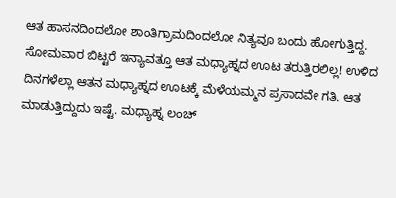ಆತ ಹಾಸನದಿಂದಲೋ ಶಾಂತಿಗ್ರಾಮದಿಂದಲೋ ನಿತ್ಯವೂ ಬಂದು ಹೋಗುತ್ತಿದ್ದ. ಸೋಮವಾರ ಬಿಟ್ಟರೆ ಇನ್ಯಾವತ್ತೂ ಆತ ಮಧ್ಯಾಹ್ನದ ಊಟ ತರುತ್ತಿರಲಿಲ್ಲ! ಉಳಿದ ದಿನಗಳೆಲ್ಲಾ ಆತನ ಮಧ್ಯಾಹ್ನದ ಊಟಕ್ಕೆ ಮೆಳೆಯಮ್ಮನ ಪ್ರಸಾದವೇ ಗತಿ. ಆತ ಮಾಡುತ್ತಿದ್ದುದು ಇಷ್ಟೆ. ಮಧ್ಯಾಹ್ನ ಲಂಚ್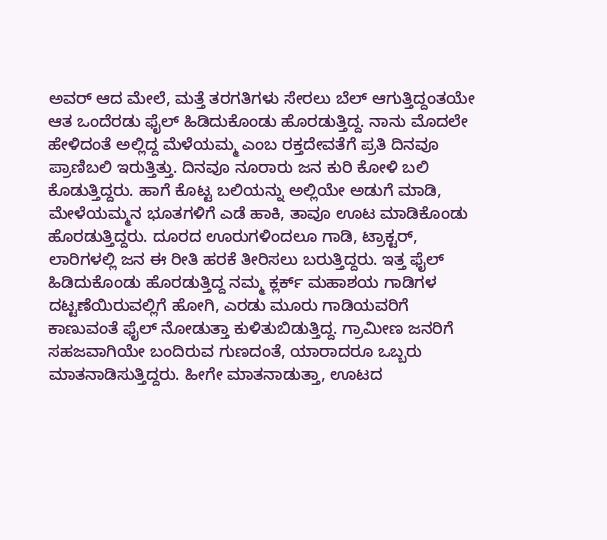ಅವರ್ ಆದ ಮೇಲೆ, ಮತ್ತೆ ತರಗತಿಗಳು ಸೇರಲು ಬೆಲ್ ಆಗುತ್ತಿದ್ದಂತಯೇ ಆತ ಒಂದೆರಡು ಫೈಲ್ ಹಿಡಿದುಕೊಂಡು ಹೊರಡುತ್ತಿದ್ದ. ನಾನು ಮೊದಲೇ ಹೇಳಿದಂತೆ ಅಲ್ಲಿದ್ದ ಮೆಳೆಯಮ್ಮ ಎಂಬ ರಕ್ತದೇವತೆಗೆ ಪ್ರತಿ ದಿನವೂ ಪ್ರಾಣಿಬಲಿ ಇರುತ್ತಿತ್ತು. ದಿನವೂ ನೂರಾರು ಜನ ಕುರಿ ಕೋಳಿ ಬಲಿ ಕೊಡುತ್ತಿದ್ದರು. ಹಾಗೆ ಕೊಟ್ಟ ಬಲಿಯನ್ನು ಅಲ್ಲಿಯೇ ಅಡುಗೆ ಮಾಡಿ, ಮೇಳೆಯಮ್ಮನ ಭೂತಗಳಿಗೆ ಎಡೆ ಹಾಕಿ, ತಾವೂ ಊಟ ಮಾಡಿಕೊಂಡು ಹೊರಡುತ್ತಿದ್ದರು. ದೂರದ ಊರುಗಳಿಂದಲೂ ಗಾಡಿ, ಟ್ರಾಕ್ಟರ್, ಲಾರಿಗಳಲ್ಲಿ ಜನ ಈ ರೀತಿ ಹರಕೆ ತೀರಿಸಲು ಬರುತ್ತಿದ್ದರು. ಇತ್ತ ಫೈಲ್ ಹಿಡಿದುಕೊಂಡು ಹೊರಡುತ್ತಿದ್ದ ನಮ್ಮ ಕ್ಲರ್ಕ್ ಮಹಾಶಯ ಗಾಡಿಗಳ ದಟ್ಟಣೆಯಿರುವಲ್ಲಿಗೆ ಹೋಗಿ, ಎರಡು ಮೂರು ಗಾಡಿಯವರಿಗೆ ಕಾಣುವಂತೆ ಫೈಲ್ ನೋಡುತ್ತಾ ಕುಳಿತುಬಿಡುತ್ತಿದ್ದ. ಗ್ರಾಮೀಣ ಜನರಿಗೆ ಸಹಜವಾಗಿಯೇ ಬಂದಿರುವ ಗುಣದಂತೆ, ಯಾರಾದರೂ ಒಬ್ಬರು ಮಾತನಾಡಿಸುತ್ತಿದ್ದರು. ಹೀಗೇ ಮಾತನಾಡುತ್ತಾ, ಊಟದ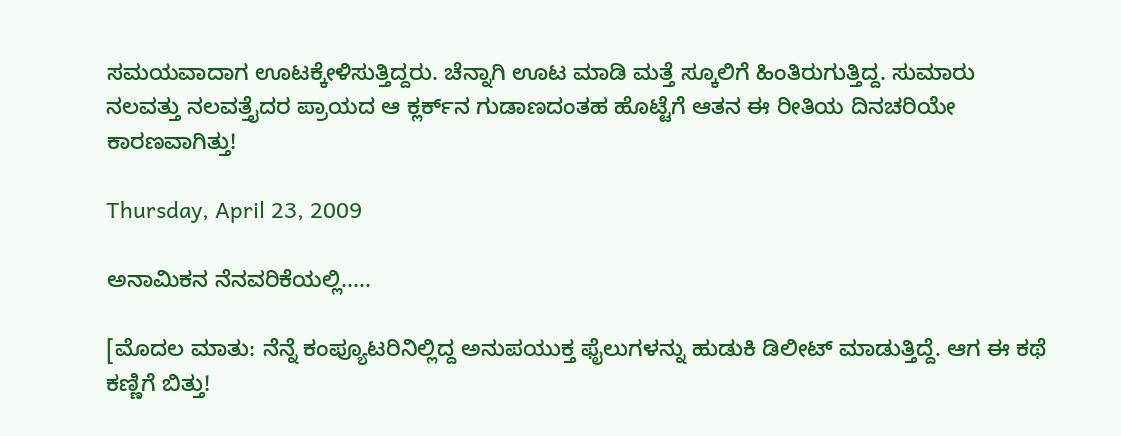ಸಮಯವಾದಾಗ ಊಟಕ್ಕೇಳಿಸುತ್ತಿದ್ದರು. ಚೆನ್ನಾಗಿ ಊಟ ಮಾಡಿ ಮತ್ತೆ ಸ್ಕೂಲಿಗೆ ಹಿಂತಿರುಗುತ್ತಿದ್ದ. ಸುಮಾರು ನಲವತ್ತು ನಲವತ್ತೈದರ ಪ್ರಾಯದ ಆ ಕ್ಲರ್ಕ್‌ನ ಗುಡಾಣದಂತಹ ಹೊಟ್ಟೆಗೆ ಆತನ ಈ ರೀತಿಯ ದಿನಚರಿಯೇ ಕಾರಣವಾಗಿತ್ತು!

Thursday, April 23, 2009

ಅನಾಮಿಕನ ನೆನವರಿಕೆಯಲ್ಲಿ.....

[ಮೊದಲ ಮಾತು: ನೆನ್ನೆ ಕಂಪ್ಯೂಟರಿನಿಲ್ಲಿದ್ದ ಅನುಪಯುಕ್ತ ಫೈಲುಗಳನ್ನು ಹುಡುಕಿ ಡಿಲೀಟ್ ಮಾಡುತ್ತಿದ್ದೆ. ಆಗ ಈ ಕಥೆ ಕಣ್ಣಿಗೆ ಬಿತ್ತು!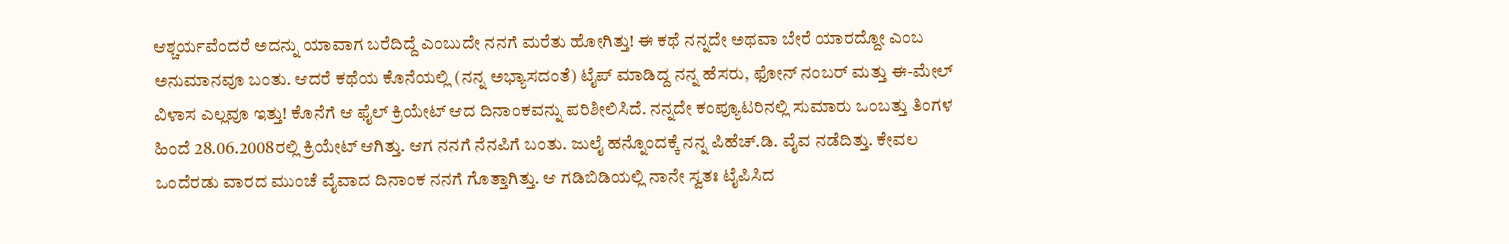ಆಶ್ಚರ್ಯವೆಂದರೆ ಅದನ್ನು ಯಾವಾಗ ಬರೆದಿದ್ದೆ ಎಂಬುದೇ ನನಗೆ ಮರೆತು ಹೋಗಿತ್ತು! ಈ ಕಥೆ ನನ್ನದೇ ಅಥವಾ ಬೇರೆ ಯಾರದ್ದೋ ಎಂಬ ಅನುಮಾನವೂ ಬಂತು. ಆದರೆ ಕಥೆಯ ಕೊನೆಯಲ್ಲಿ (ನನ್ನ ಅಭ್ಯಾಸದಂತೆ) ಟೈಪ್ ಮಾಡಿದ್ದ ನನ್ನ ಹೆಸರು, ಫೋನ್ ನಂಬರ್ ಮತ್ತು ಈ-ಮೇಲ್ ವಿಳಾಸ ಎಲ್ಲವೂ ಇತ್ತು! ಕೊನೆಗೆ ಆ ಫೈಲ್ ಕ್ರಿಯೇಟ್ ಆದ ದಿನಾಂಕವನ್ನು ಪರಿಶೀಲಿಸಿದೆ. ನನ್ನದೇ ಕಂಪ್ಯೂಟರಿನಲ್ಲಿ ಸುಮಾರು ಒಂಬತ್ತು ತಿಂಗಳ ಹಿಂದೆ 28.06.2008ರಲ್ಲಿ ಕ್ರಿಯೇಟ್ ಆಗಿತ್ತು. ಆಗ ನನಗೆ ನೆನಪಿಗೆ ಬಂತು. ಜುಲೈ ಹನ್ನೊಂದಕ್ಕೆ ನನ್ನ ಪಿಹೆಚ್.ಡಿ. ವೈವ ನಡೆದಿತ್ತು. ಕೇವಲ ಒಂದೆರಡು ವಾರದ ಮುಂಚೆ ವೈವಾದ ದಿನಾಂಕ ನನಗೆ ಗೊತ್ತಾಗಿತ್ತು. ಆ ಗಡಿಬಿಡಿಯಲ್ಲಿ ನಾನೇ ಸ್ವತಃ ಟೈಪಿಸಿದ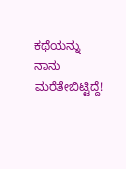ಕಥೆಯನ್ನು ನಾನು ಮರೆತೇಬಿಟ್ಟಿದ್ದೆ!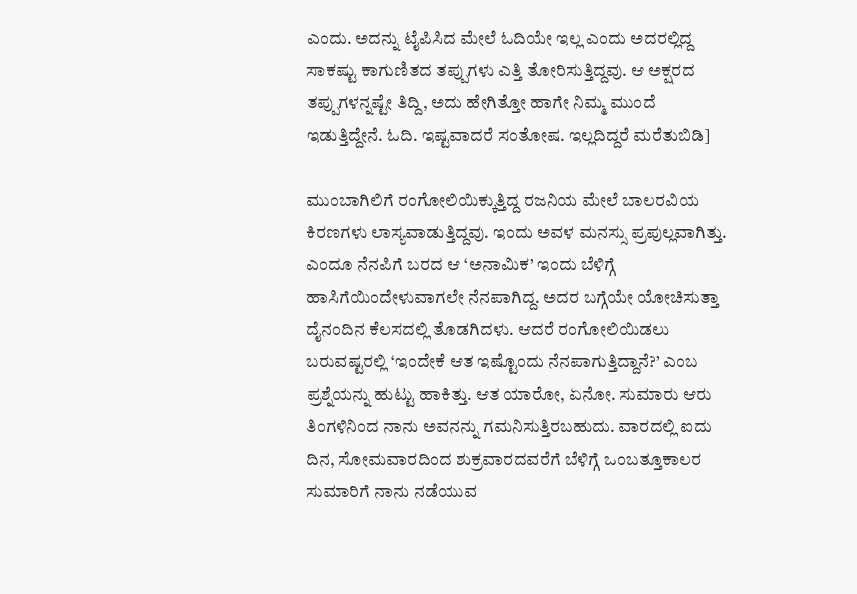ಎಂದು. ಅದನ್ನು ಟೈಪಿಸಿದ ಮೇಲೆ ಓದಿಯೇ ಇಲ್ಲ ಎಂದು ಅದರಲ್ಲಿದ್ದ ಸಾಕಷ್ಟು ಕಾಗುಣಿತದ ತಪ್ಪುಗಳು ಎತ್ತಿ ತೋರಿಸುತ್ತಿದ್ದವು. ಆ ಅಕ್ಷರದ ತಪ್ಪುಗಳನ್ನಷ್ಟೇ ತಿದ್ದಿ, ಅದು ಹೇಗಿತ್ತೋ ಹಾಗೇ ನಿಮ್ಮ ಮುಂದೆ ಇಡುತ್ತಿದ್ದೇನೆ. ಓದಿ. ಇಷ್ಟವಾದರೆ ಸಂತೋಷ. ಇಲ್ಲದಿದ್ದರೆ ಮರೆತುಬಿಡಿ]

ಮುಂಬಾಗಿಲಿಗೆ ರಂಗೋಲಿಯಿಕ್ಕುತ್ತಿದ್ದ ರಜನಿಯ ಮೇಲೆ ಬಾಲರವಿಯ ಕಿರಣಗಳು ಲಾಸ್ಯವಾಡುತ್ತಿದ್ದವು. ಇಂದು ಅವಳ ಮನಸ್ಸು ಪ್ರಪುಲ್ಲವಾಗಿತ್ತು. ಎಂದೂ ನೆನಪಿಗೆ ಬರದ ಆ ‘ಅನಾಮಿಕ’ ಇಂದು ಬೆಳಿಗ್ಗೆ ಹಾಸಿಗೆಯಿಂದೇಳುವಾಗಲೇ ನೆನಪಾಗಿದ್ದ. ಅದರ ಬಗ್ಗೆಯೇ ಯೋಚಿಸುತ್ತಾ ದೈನಂದಿನ ಕೆಲಸದಲ್ಲಿ ತೊಡಗಿದಳು. ಆದರೆ ರಂಗೋಲಿಯಿಡಲು ಬರುವಷ್ಟರಲ್ಲಿ ‘ಇಂದೇಕೆ ಆತ ಇಷ್ಟೊಂದು ನೆನಪಾಗುತ್ತಿದ್ದಾನೆ?’ ಎಂಬ ಪ್ರಶ್ನೆಯನ್ನು ಹುಟ್ಟು ಹಾಕಿತ್ತು. ಆತ ಯಾರೋ, ಏನೋ. ಸುಮಾರು ಆರು ತಿಂಗಳಿನಿಂದ ನಾನು ಅವನನ್ನು ಗಮನಿಸುತ್ತಿರಬಹುದು. ವಾರದಲ್ಲಿ ಐದು ದಿನ, ಸೋಮವಾರದಿಂದ ಶುಕ್ರವಾರದವರೆಗೆ ಬೆಳಿಗ್ಗೆ ಒಂಬತ್ತೂಕಾಲರ ಸುಮಾರಿಗೆ ನಾನು ನಡೆಯುವ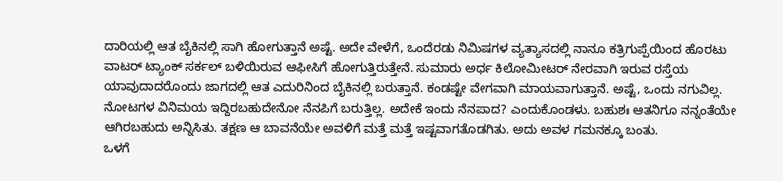ದಾರಿಯಲ್ಲಿ ಆತ ಬೈಕಿನಲ್ಲಿ ಸಾಗಿ ಹೋಗುತ್ತಾನೆ ಅಷ್ಟೆ. ಅದೇ ವೇಳೆಗೆ, ಒಂದೆರಡು ನಿಮಿಷಗಳ ವ್ಯತ್ಯಾಸದಲ್ಲಿ ನಾನೂ ಕತ್ರಿಗುಪ್ಪೆಯಿಂದ ಹೊರಟು ವಾಟರ್ ಟ್ಯಾಂಕ್ ಸರ್ಕಲ್ ಬಳಿಯಿರುವ ಆಫೀಸಿಗೆ ಹೋಗುತ್ತಿರುತ್ತೇನೆ. ಸುಮಾರು ಅರ್ಧ ಕಿಲೋಮೀಟರ್ ನೇರವಾಗಿ ಇರುವ ರಸ್ತೆಯ ಯಾವುದಾದರೊಂದು ಜಾಗದಲ್ಲಿ ಆತ ಎದುರಿನಿಂದ ಬೈಕಿನಲ್ಲಿ ಬರುತ್ತಾನೆ. ಕಂಡಷ್ಟೇ ವೇಗವಾಗಿ ಮಾಯವಾಗುತ್ತಾನೆ. ಅಷ್ಟೆ, ಒಂದು ನಗುವಿಲ್ಲ. ನೋಟಗಳ ವಿನಿಮಯ ಇದ್ದಿರಬಹುದೇನೋ ನೆನಪಿಗೆ ಬರುತ್ತಿಲ್ಲ. ಅದೇಕೆ ಇಂದು ನೆನಪಾದ? ಎಂದುಕೊಂಡಳು. ಬಹುಶಃ ಆತನಿಗೂ ನನ್ನಂತೆಯೇ ಆಗಿರಬಹುದು ಅನ್ನಿಸಿತು. ತಕ್ಷಣ ಆ ಬಾವನೆಯೇ ಅವಳಿಗೆ ಮತ್ತೆ ಮತ್ತೆ ಇಷ್ಟವಾಗತೊಡಗಿತು. ಅದು ಅವಳ ಗಮನಕ್ಕೂ ಬಂತು.
ಒಳಗೆ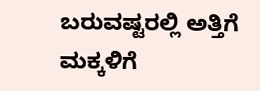ಬರುವಷ್ಟರಲ್ಲಿ ಅತ್ತಿಗೆ ಮಕ್ಕಳಿಗೆ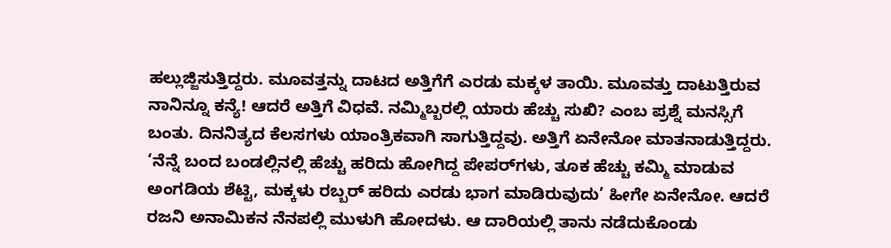ಹಲ್ಲುಜ್ಜಿಸುತ್ತಿದ್ದರು. ಮೂವತ್ತನ್ನು ದಾಟದ ಅತ್ತಿಗೆಗೆ ಎರಡು ಮಕ್ಕಳ ತಾಯಿ. ಮೂವತ್ತು ದಾಟುತ್ತಿರುವ ನಾನಿನ್ನೂ ಕನ್ಯೆ! ಆದರೆ ಅತ್ತಿಗೆ ವಿಧವೆ. ನಮ್ಮಿಬ್ಬರಲ್ಲಿ ಯಾರು ಹೆಚ್ಚು ಸುಖಿ? ಎಂಬ ಪ್ರಶ್ನೆ ಮನಸ್ಸಿಗೆ ಬಂತು. ದಿನನಿತ್ಯದ ಕೆಲಸಗಳು ಯಾಂತ್ರಿಕವಾಗಿ ಸಾಗುತ್ತಿದ್ದವು. ಅತ್ತಿಗೆ ಏನೇನೋ ಮಾತನಾಡುತ್ತಿದ್ದರು. ‘ನೆನ್ನೆ ಬಂದ ಬಂಡಲ್ಲಿನಲ್ಲಿ ಹೆಚ್ಚು ಹರಿದು ಹೋಗಿದ್ದ ಪೇಪರ್‌ಗಳು, ತೂಕ ಹೆಚ್ಚು ಕಮ್ಮಿ ಮಾಡುವ ಅಂಗಡಿಯ ಶೆಟ್ಟಿ, ಮಕ್ಕಳು ರಬ್ಬರ್ ಹರಿದು ಎರಡು ಭಾಗ ಮಾಡಿರುವುದು’ ಹೀಗೇ ಏನೇನೋ. ಆದರೆ ರಜನಿ ಅನಾಮಿಕನ ನೆನಪಲ್ಲಿ ಮುಳುಗಿ ಹೋದಳು. ಆ ದಾರಿಯಲ್ಲಿ ತಾನು ನಡೆದುಕೊಂಡು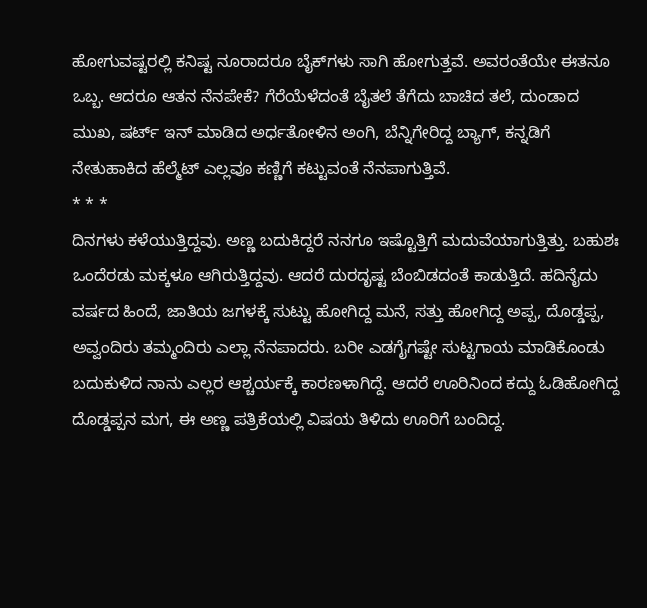ಹೋಗುವಷ್ಟರಲ್ಲಿ ಕನಿಷ್ಟ ನೂರಾದರೂ ಬೈಕ್‌ಗಳು ಸಾಗಿ ಹೋಗುತ್ತವೆ. ಅವರಂತೆಯೇ ಈತನೂ ಒಬ್ಬ. ಆದರೂ ಆತನ ನೆನಪೇಕೆ? ಗೆರೆಯೆಳೆದಂತೆ ಬೈತಲೆ ತೆಗೆದು ಬಾಚಿದ ತಲೆ, ದುಂಡಾದ ಮುಖ, ಷರ್ಟ್ ಇನ್ ಮಾಡಿದ ಅರ್ಧತೋಳಿನ ಅಂಗಿ, ಬೆನ್ನಿಗೇರಿದ್ದ ಬ್ಯಾಗ್, ಕನ್ನಡಿಗೆ ನೇತುಹಾಕಿದ ಹೆಲ್ಮೆಟ್ ಎಲ್ಲವೂ ಕಣ್ಣಿಗೆ ಕಟ್ಟುವಂತೆ ನೆನಪಾಗುತ್ತಿವೆ.
* * *
ದಿನಗಳು ಕಳೆಯುತ್ತಿದ್ದವು. ಅಣ್ಣ ಬದುಕಿದ್ದರೆ ನನಗೂ ಇಷ್ಟೊತ್ತಿಗೆ ಮದುವೆಯಾಗುತ್ತಿತ್ತು. ಬಹುಶಃ ಒಂದೆರಡು ಮಕ್ಕಳೂ ಆಗಿರುತ್ತಿದ್ದವು. ಆದರೆ ದುರದೃಷ್ಟ ಬೆಂಬಿಡದಂತೆ ಕಾಡುತ್ತಿದೆ. ಹದಿನೈದು ವರ್ಷದ ಹಿಂದೆ, ಜಾತಿಯ ಜಗಳಕ್ಕೆ ಸುಟ್ಟು ಹೋಗಿದ್ದ ಮನೆ, ಸತ್ತು ಹೋಗಿದ್ದ ಅಪ್ಪ, ದೊಡ್ಡಪ್ಪ, ಅವ್ವಂದಿರು ತಮ್ಮಂದಿರು ಎಲ್ಲಾ ನೆನಪಾದರು. ಬರೀ ಎಡಗೈಗಷ್ಟೇ ಸುಟ್ಟಗಾಯ ಮಾಡಿಕೊಂಡು ಬದುಕುಳಿದ ನಾನು ಎಲ್ಲರ ಆಶ್ಚರ್ಯಕ್ಕೆ ಕಾರಣಳಾಗಿದ್ದೆ. ಆದರೆ ಊರಿನಿಂದ ಕದ್ದು ಓಡಿಹೋಗಿದ್ದ ದೊಡ್ಡಪ್ಪನ ಮಗ, ಈ ಅಣ್ಣ ಪತ್ರಿಕೆಯಲ್ಲಿ ವಿಷಯ ತಿಳಿದು ಊರಿಗೆ ಬಂದಿದ್ದ.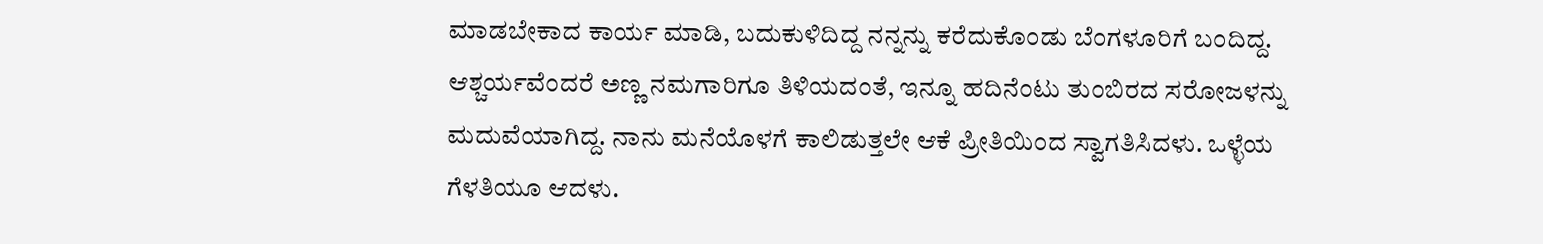ಮಾಡಬೇಕಾದ ಕಾರ್ಯ ಮಾಡಿ, ಬದುಕುಳಿದಿದ್ದ ನನ್ನನ್ನು ಕರೆದುಕೊಂಡು ಬೆಂಗಳೂರಿಗೆ ಬಂದಿದ್ದ. ಆಶ್ಚರ್ಯವೆಂದರೆ ಅಣ್ಣ ನಮಗಾರಿಗೂ ತಿಳಿಯದಂತೆ, ಇನ್ನೂ ಹದಿನೆಂಟು ತುಂಬಿರದ ಸರೋಜಳನ್ನು ಮದುವೆಯಾಗಿದ್ದ. ನಾನು ಮನೆಯೊಳಗೆ ಕಾಲಿಡುತ್ತಲೇ ಆಕೆ ಪ್ರೀತಿಯಿಂದ ಸ್ವಾಗತಿಸಿದಳು. ಒಳ್ಳೆಯ ಗೆಳತಿಯೂ ಆದಳು.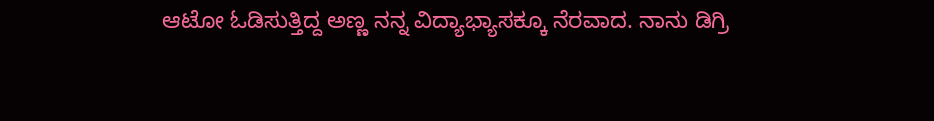ಆಟೋ ಓಡಿಸುತ್ತಿದ್ದ ಅಣ್ಣ ನನ್ನ ವಿದ್ಯಾಭ್ಯಾಸಕ್ಕೂ ನೆರವಾದ. ನಾನು ಡಿಗ್ರಿ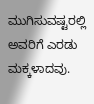ಮುಗಿಸುವಷ್ಟರಲ್ಲಿ ಅವರಿಗೆ ಎರಡು ಮಕ್ಕಳಾದವು.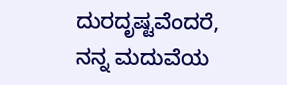ದುರದೃಷ್ಟವೆಂದರೆ, ನನ್ನ ಮದುವೆಯ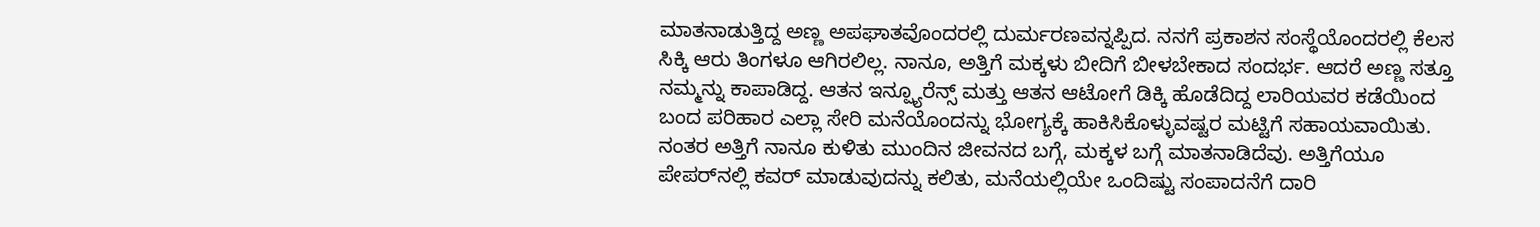ಮಾತನಾಡುತ್ತಿದ್ದ ಅಣ್ಣ ಅಪಘಾತವೊಂದರಲ್ಲಿ ದುರ್ಮರಣವನ್ನಪ್ಪಿದ. ನನಗೆ ಪ್ರಕಾಶನ ಸಂಸ್ಥೆಯೊಂದರಲ್ಲಿ ಕೆಲಸ ಸಿಕ್ಕಿ ಆರು ತಿಂಗಳೂ ಆಗಿರಲಿಲ್ಲ. ನಾನೂ, ಅತ್ತಿಗೆ ಮಕ್ಕಳು ಬೀದಿಗೆ ಬೀಳಬೇಕಾದ ಸಂದರ್ಭ. ಆದರೆ ಅಣ್ಣ ಸತ್ತೂ ನಮ್ಮನ್ನು ಕಾಪಾಡಿದ್ದ. ಆತನ ಇನ್ಷ್ಯೂರೆನ್ಸ್ ಮತ್ತು ಆತನ ಆಟೋಗೆ ಡಿಕ್ಕಿ ಹೊಡೆದಿದ್ದ ಲಾರಿಯವರ ಕಡೆಯಿಂದ ಬಂದ ಪರಿಹಾರ ಎಲ್ಲಾ ಸೇರಿ ಮನೆಯೊಂದನ್ನು ಭೋಗ್ಯಕ್ಕೆ ಹಾಕಿಸಿಕೊಳ್ಳುವಷ್ಟರ ಮಟ್ಟಿಗೆ ಸಹಾಯವಾಯಿತು. ನಂತರ ಅತ್ತಿಗೆ ನಾನೂ ಕುಳಿತು ಮುಂದಿನ ಜೀವನದ ಬಗ್ಗೆ, ಮಕ್ಕಳ ಬಗ್ಗೆ ಮಾತನಾಡಿದೆವು. ಅತ್ತಿಗೆಯೂ ಪೇಪರ್‌ನಲ್ಲಿ ಕವರ್ ಮಾಡುವುದನ್ನು ಕಲಿತು, ಮನೆಯಲ್ಲಿಯೇ ಒಂದಿಷ್ಟು ಸಂಪಾದನೆಗೆ ದಾರಿ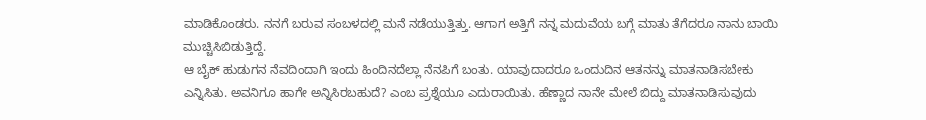ಮಾಡಿಕೊಂಡರು. ನನಗೆ ಬರುವ ಸಂಬಳದಲ್ಲಿ ಮನೆ ನಡೆಯುತ್ತಿತ್ತು. ಆಗಾಗ ಅತ್ತಿಗೆ ನನ್ನ ಮದುವೆಯ ಬಗ್ಗೆ ಮಾತು ತೆಗೆದರೂ ನಾನು ಬಾಯಿ ಮುಚ್ಚಿಸಿಬಿಡುತ್ತಿದ್ದೆ.
ಆ ಬೈಕ್ ಹುಡುಗನ ನೆವದಿಂದಾಗಿ ಇಂದು ಹಿಂದಿನದೆಲ್ಲಾ ನೆನಪಿಗೆ ಬಂತು. ಯಾವುದಾದರೂ ಒಂದುದಿನ ಆತನನ್ನು ಮಾತನಾಡಿಸಬೇಕು ಎನ್ನಿಸಿತು. ಅವನಿಗೂ ಹಾಗೇ ಅನ್ನಿಸಿರಬಹುದೆ? ಎಂಬ ಪ್ರಶ್ನೆಯೂ ಎದುರಾಯಿತು. ಹೆಣ್ಣಾದ ನಾನೇ ಮೇಲೆ ಬಿದ್ದು ಮಾತನಾಡಿಸುವುದು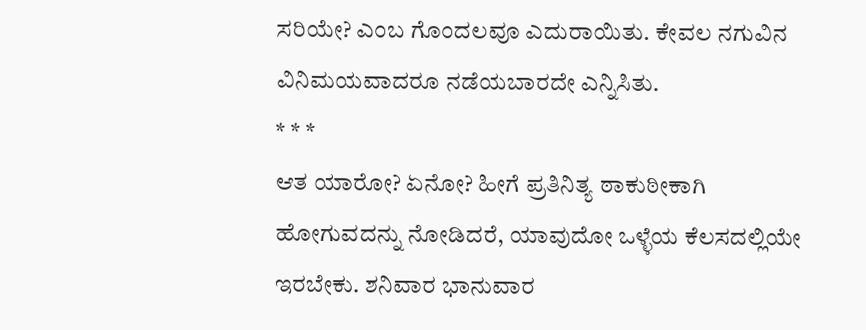ಸರಿಯೇ? ಎಂಬ ಗೊಂದಲವೂ ಎದುರಾಯಿತು. ಕೇವಲ ನಗುವಿನ ವಿನಿಮಯವಾದರೂ ನಡೆಯಬಾರದೇ ಎನ್ನಿಸಿತು.
* * *
ಆತ ಯಾರೋ? ಏನೋ? ಹೀಗೆ ಪ್ರತಿನಿತ್ಯ ಠಾಕುಠೀಕಾಗಿ ಹೋಗುವದನ್ನು ನೋಡಿದರೆ, ಯಾವುದೋ ಒಳ್ಳೆಯ ಕೆಲಸದಲ್ಲಿಯೇ ಇರಬೇಕು. ಶನಿವಾರ ಭಾನುವಾರ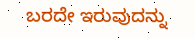ಬರದೇ ಇರುವುದನ್ನು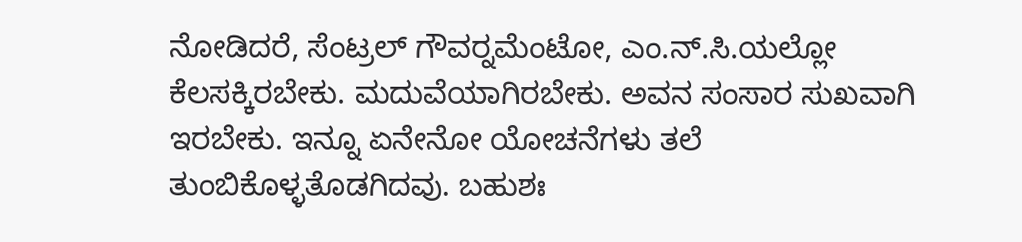ನೋಡಿದರೆ, ಸೆಂಟ್ರಲ್ ಗೌವರ್‍ನಮೆಂಟೋ, ಎಂ.ನ್.ಸಿ.ಯಲ್ಲೋ ಕೆಲಸಕ್ಕಿರಬೇಕು. ಮದುವೆಯಾಗಿರಬೇಕು. ಅವನ ಸಂಸಾರ ಸುಖವಾಗಿ ಇರಬೇಕು. ಇನ್ನೂ ಏನೇನೋ ಯೋಚನೆಗಳು ತಲೆ ತುಂಬಿಕೊಳ್ಳತೊಡಗಿದವು. ಬಹುಶಃ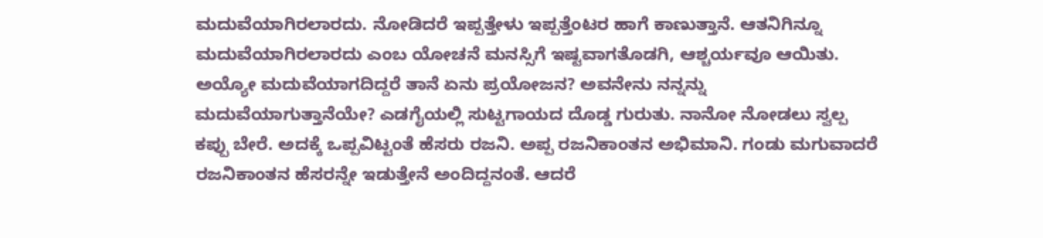ಮದುವೆಯಾಗಿರಲಾರದು. ನೋಡಿದರೆ ಇಪ್ಪತ್ತೇಳು ಇಪ್ಪತ್ತೆಂಟರ ಹಾಗೆ ಕಾಣುತ್ತಾನೆ. ಆತನಿಗಿನ್ನೂ ಮದುವೆಯಾಗಿರಲಾರದು ಎಂಬ ಯೋಚನೆ ಮನಸ್ಸಿಗೆ ಇಷ್ಟವಾಗತೊಡಗಿ, ಆಶ್ಚರ್ಯವೂ ಆಯಿತು. ಅಯ್ಯೋ ಮದುವೆಯಾಗದಿದ್ದರೆ ತಾನೆ ಏನು ಪ್ರಯೋಜನ? ಅವನೇನು ನನ್ನನ್ನು ಮದುವೆಯಾಗುತ್ತಾನೆಯೇ? ಎಡಗೈಯಲ್ಲಿ ಸುಟ್ಟಗಾಯದ ದೊಡ್ಡ ಗುರುತು. ನಾನೋ ನೋಡಲು ಸ್ವಲ್ಪ ಕಪ್ಪು ಬೇರೆ. ಅದಕ್ಕೆ ಒಪ್ಪವಿಟ್ಟಂತೆ ಹೆಸರು ರಜನಿ. ಅಪ್ಪ ರಜನಿಕಾಂತನ ಅಭಿಮಾನಿ. ಗಂಡು ಮಗುವಾದರೆ ರಜನಿಕಾಂತನ ಹೆಸರನ್ನೇ ಇಡುತ್ತೇನೆ ಅಂದಿದ್ದನಂತೆ. ಆದರೆ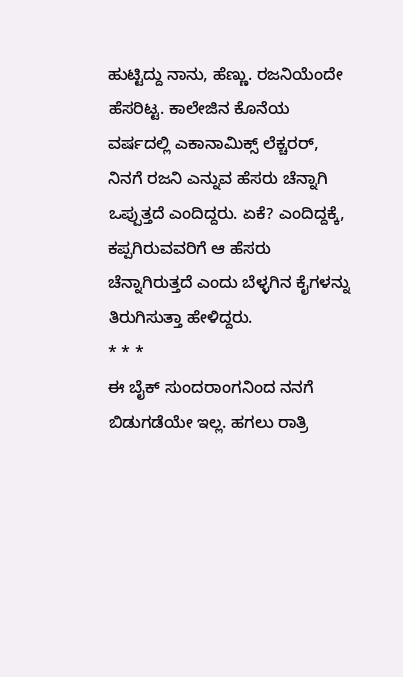ಹುಟ್ಟಿದ್ದು ನಾನು, ಹೆಣ್ಣು. ರಜನಿಯೆಂದೇ ಹೆಸರಿಟ್ಟ. ಕಾಲೇಜಿನ ಕೊನೆಯ ವರ್ಷದಲ್ಲಿ ಎಕಾನಾಮಿಕ್ಸ್ ಲೆಕ್ಚರರ್, ನಿನಗೆ ರಜನಿ ಎನ್ನುವ ಹೆಸರು ಚೆನ್ನಾಗಿ ಒಪ್ಪುತ್ತದೆ ಎಂದಿದ್ದರು. ಏಕೆ? ಎಂದಿದ್ದಕ್ಕೆ, ಕಪ್ಪಗಿರುವವರಿಗೆ ಆ ಹೆಸರು ಚೆನ್ನಾಗಿರುತ್ತದೆ ಎಂದು ಬೆಳ್ಳಗಿನ ಕೈಗಳನ್ನು ತಿರುಗಿಸುತ್ತಾ ಹೇಳಿದ್ದರು.
* * *
ಈ ಬೈಕ್ ಸುಂದರಾಂಗನಿಂದ ನನಗೆ ಬಿಡುಗಡೆಯೇ ಇಲ್ಲ. ಹಗಲು ರಾತ್ರಿ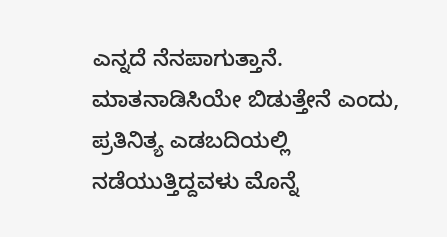ಎನ್ನದೆ ನೆನಪಾಗುತ್ತಾನೆ. ಮಾತನಾಡಿಸಿಯೇ ಬಿಡುತ್ತೇನೆ ಎಂದು, ಪ್ರತಿನಿತ್ಯ ಎಡಬದಿಯಲ್ಲಿ ನಡೆಯುತ್ತಿದ್ದವಳು ಮೊನ್ನೆ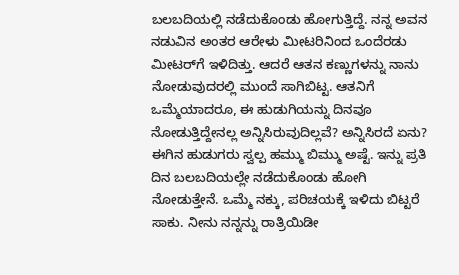ಬಲಬದಿಯಲ್ಲಿ ನಡೆದುಕೊಂಡು ಹೋಗುತ್ತಿದ್ದೆ. ನನ್ನ ಅವನ ನಡುವಿನ ಅಂತರ ಆರೇಳು ಮೀಟರಿನಿಂದ ಒಂದೆರಡು ಮೀಟರ್‌ಗೆ ಇಳಿದಿತ್ತು. ಆದರೆ ಆತನ ಕಣ್ಣುಗಳನ್ನು ನಾನು ನೋಡುವುದರಲ್ಲಿ ಮುಂದೆ ಸಾಗಿಬಿಟ್ಟ. ಆತನಿಗೆ ಒಮ್ಮೆಯಾದರೂ, ಈ ಹುಡುಗಿಯನ್ನು ದಿನವೂ ನೋಡುತ್ತಿದ್ದೇನಲ್ಲ ಅನ್ನಿಸಿರುವುದಿಲ್ಲವೆ? ಅನ್ನಿಸಿರದೆ ಏನು? ಈಗಿನ ಹುಡುಗರು ಸ್ವಲ್ಪ ಹಮ್ಮು ಬಿಮ್ಮು ಅಷ್ಟೆ. ಇನ್ನು ಪ್ರತಿ ದಿನ ಬಲಬದಿಯಲ್ಲೇ ನಡೆದುಕೊಂಡು ಹೋಗಿ ನೋಡುತ್ತೇನೆ. ಒಮ್ಮೆ ನಕ್ಕು, ಪರಿಚಯಕ್ಕೆ ಇಳಿದು ಬಿಟ್ಟರೆ ಸಾಕು. ನೀನು ನನ್ನನ್ನು ರಾತ್ರಿಯಿಡೀ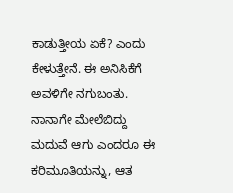ಕಾಡುತ್ತೀಯ ಏಕೆ? ಎಂದು ಕೇಳುತ್ತೇನೆ. ಈ ಅನಿಸಿಕೆಗೆ ಅವಳಿಗೇ ನಗುಬಂತು. ನಾನಾಗೇ ಮೇಲೆಬಿದ್ದು ಮದುವೆ ಆಗು ಎಂದರೂ ಈ ಕರಿಮೂತಿಯನ್ನು, ಆತ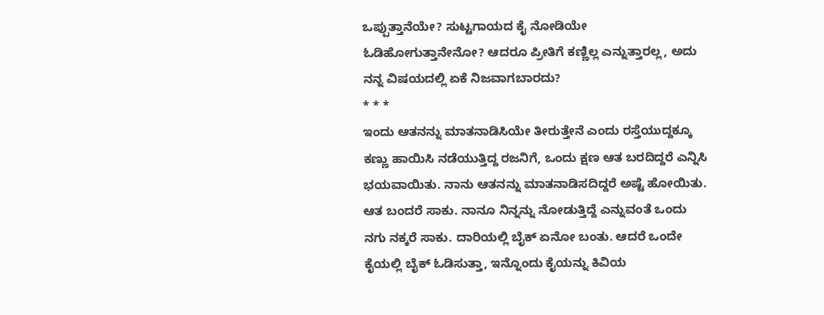ಒಪ್ಪುತ್ತಾನೆಯೇ? ಸುಟ್ಟಗಾಯದ ಕೈ ನೋಡಿಯೇ ಓಡಿಹೋಗುತ್ತಾನೇನೋ? ಆದರೂ ಪ್ರೀತಿಗೆ ಕಣ್ಣಿಲ್ಲ ಎನ್ನುತ್ತಾರಲ್ಲ, ಅದು ನನ್ನ ವಿಷಯದಲ್ಲಿ ಏಕೆ ನಿಜವಾಗಬಾರದು?
* * *
ಇಂದು ಆತನನ್ನು ಮಾತನಾಡಿಸಿಯೇ ತೀರುತ್ತೇನೆ ಎಂದು ರಸ್ತೆಯುದ್ದಕ್ಕೂ ಕಣ್ಣು ಹಾಯಿಸಿ ನಡೆಯುತ್ತಿದ್ದ ರಜನಿಗೆ, ಒಂದು ಕ್ಷಣ ಆತ ಬರದಿದ್ದರೆ ಎನ್ನಿಸಿ ಭಯವಾಯಿತು. ನಾನು ಆತನನ್ನು ಮಾತನಾಡಿಸದಿದ್ದರೆ ಅಷ್ಟೆ ಹೋಯಿತು. ಆತ ಬಂದರೆ ಸಾಕು. ನಾನೂ ನಿನ್ನನ್ನು ನೋಡುತ್ತಿದ್ದೆ ಎನ್ನುವಂತೆ ಒಂದು ನಗು ನಕ್ಕರೆ ಸಾಕು. ದಾರಿಯಲ್ಲಿ ಬೈಕ್ ಏನೋ ಬಂತು. ಆದರೆ ಒಂದೇ ಕೈಯಲ್ಲಿ ಬೈಕ್ ಓಡಿಸುತ್ತಾ, ಇನ್ನೊಂದು ಕೈಯನ್ನು ಕಿವಿಯ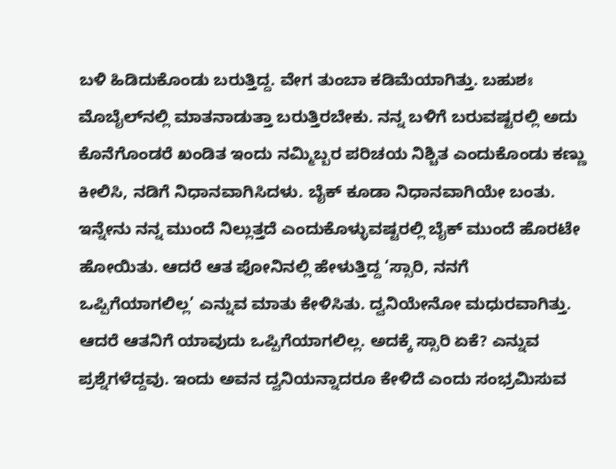ಬಳಿ ಹಿಡಿದುಕೊಂಡು ಬರುತ್ತಿದ್ದ. ವೇಗ ತುಂಬಾ ಕಡಿಮೆಯಾಗಿತ್ತು. ಬಹುಶಃ ಮೊಬೈಲ್‌ನಲ್ಲಿ ಮಾತನಾಡುತ್ತಾ ಬರುತ್ತಿರಬೇಕು. ನನ್ನ ಬಳಿಗೆ ಬರುವಷ್ಟರಲ್ಲಿ ಅದು ಕೊನೆಗೊಂಡರೆ ಖಂಡಿತ ಇಂದು ನಮ್ಮಿಬ್ಬರ ಪರಿಚಯ ನಿಶ್ಚಿತ ಎಂದುಕೊಂಡು ಕಣ್ಣು ಕೀಲಿಸಿ, ನಡಿಗೆ ನಿಧಾನವಾಗಿಸಿದಳು. ಬೈಕ್ ಕೂಡಾ ನಿಧಾನವಾಗಿಯೇ ಬಂತು. ಇನ್ನೇನು ನನ್ನ ಮುಂದೆ ನಿಲ್ಲುತ್ತದೆ ಎಂದುಕೊಳ್ಳುವಷ್ಟರಲ್ಲಿ ಬೈಕ್ ಮುಂದೆ ಹೊರಟೇ ಹೋಯಿತು. ಆದರೆ ಆತ ಪೋನಿನಲ್ಲಿ ಹೇಳುತ್ತಿದ್ದ ‘ಸ್ಸಾರಿ, ನನಗೆ ಒಪ್ಪಿಗೆಯಾಗಲಿಲ್ಲ’ ಎನ್ನುವ ಮಾತು ಕೇಳಿಸಿತು. ದ್ವನಿಯೇನೋ ಮಧುರವಾಗಿತ್ತು. ಆದರೆ ಆತನಿಗೆ ಯಾವುದು ಒಪ್ಪಿಗೆಯಾಗಲಿಲ್ಲ. ಅದಕ್ಕೆ ಸ್ಸಾರಿ ಏಕೆ? ಎನ್ನುವ ಪ್ರಶ್ನೆಗಳೆದ್ದವು. ಇಂದು ಅವನ ದ್ವನಿಯನ್ನಾದರೂ ಕೇಳಿದೆ ಎಂದು ಸಂಭ್ರಮಿಸುವ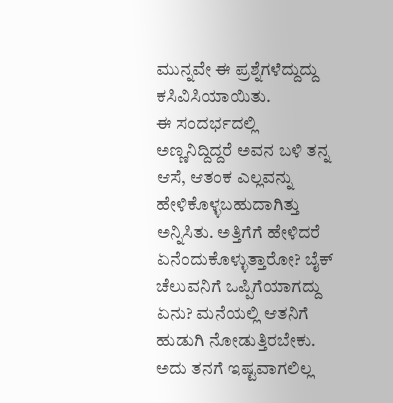ಮುನ್ನವೇ ಈ ಪ್ರಶ್ನೆಗಳೆದ್ದುದ್ದು ಕಸಿವಿಸಿಯಾಯಿತು.
ಈ ಸಂದರ್ಭದಲ್ಲಿ ಅಣ್ಣನಿದ್ದಿದ್ದರೆ ಅವನ ಬಳಿ ತನ್ನ ಆಸೆ, ಆತಂಕ ಎಲ್ಲವನ್ನು ಹೇಳಿಕೊಳ್ಳಬಹುದಾಗಿತ್ತು ಅನ್ನಿಸಿತು. ಅತ್ತಿಗೆಗೆ ಹೇಳಿದರೆ ಏನೆಂದುಕೊಳ್ಳುತ್ತಾರೋ? ಬೈಕ್ ಚೆಲುವನಿಗೆ ಒಪ್ಪಿಗೆಯಾಗದ್ದು ಏನು? ಮನೆಯಲ್ಲಿ ಆತನಿಗೆ ಹುಡುಗಿ ನೋಡುತ್ತಿರಬೇಕು. ಅದು ತನಗೆ ಇಷ್ಟವಾಗಲಿಲ್ಲ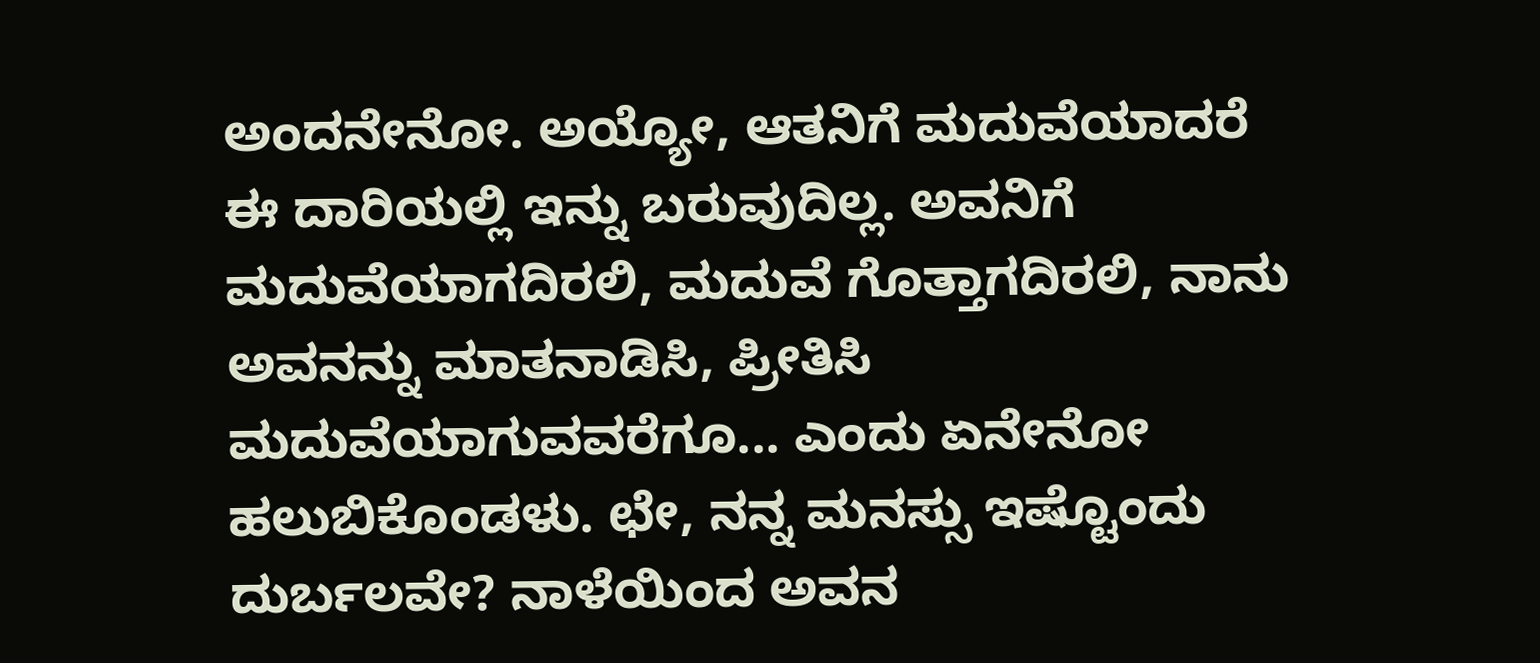ಅಂದನೇನೋ. ಅಯ್ಯೋ, ಆತನಿಗೆ ಮದುವೆಯಾದರೆ ಈ ದಾರಿಯಲ್ಲಿ ಇನ್ನು ಬರುವುದಿಲ್ಲ. ಅವನಿಗೆ ಮದುವೆಯಾಗದಿರಲಿ, ಮದುವೆ ಗೊತ್ತಾಗದಿರಲಿ, ನಾನು ಅವನನ್ನು ಮಾತನಾಡಿಸಿ, ಪ್ರೀತಿಸಿ ಮದುವೆಯಾಗುವವರೆಗೂ... ಎಂದು ಏನೇನೋ ಹಲುಬಿಕೊಂಡಳು. ಛೇ, ನನ್ನ ಮನಸ್ಸು ಇಷ್ಟೊಂದು ದುರ್ಬಲವೇ? ನಾಳೆಯಿಂದ ಅವನ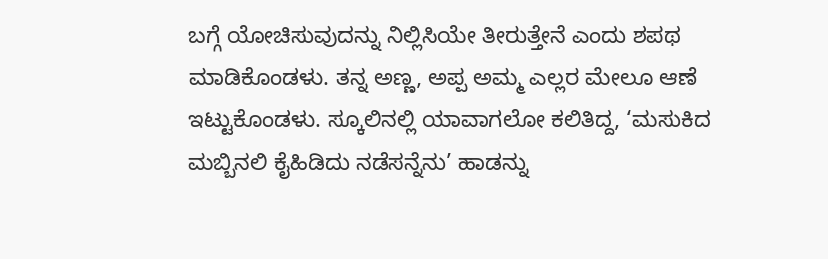ಬಗ್ಗೆ ಯೋಚಿಸುವುದನ್ನು ನಿಲ್ಲಿಸಿಯೇ ತೀರುತ್ತೇನೆ ಎಂದು ಶಪಥ ಮಾಡಿಕೊಂಡಳು. ತನ್ನ ಅಣ್ಣ, ಅಪ್ಪ ಅಮ್ಮ ಎಲ್ಲರ ಮೇಲೂ ಆಣೆ ಇಟ್ಟುಕೊಂಡಳು. ಸ್ಕೂಲಿನಲ್ಲಿ ಯಾವಾಗಲೋ ಕಲಿತಿದ್ದ, ‘ಮಸುಕಿದ ಮಬ್ಬಿನಲಿ ಕೈಹಿಡಿದು ನಡೆಸನ್ನೆನು’ ಹಾಡನ್ನು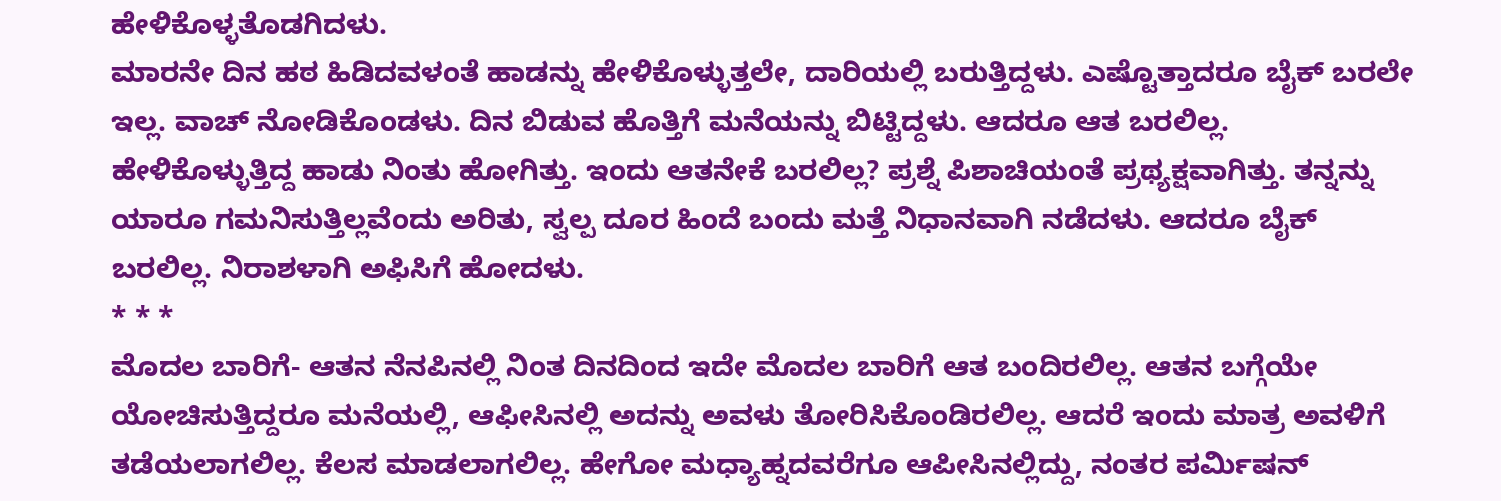ಹೇಳಿಕೊಳ್ಳತೊಡಗಿದಳು.
ಮಾರನೇ ದಿನ ಹಠ ಹಿಡಿದವಳಂತೆ ಹಾಡನ್ನು ಹೇಳಿಕೊಳ್ಳುತ್ತಲೇ, ದಾರಿಯಲ್ಲಿ ಬರುತ್ತಿದ್ದಳು. ಎಷ್ಟೊತ್ತಾದರೂ ಬೈಕ್ ಬರಲೇ ಇಲ್ಲ. ವಾಚ್ ನೋಡಿಕೊಂಡಳು. ದಿನ ಬಿಡುವ ಹೊತ್ತಿಗೆ ಮನೆಯನ್ನು ಬಿಟ್ಟಿದ್ದಳು. ಆದರೂ ಆತ ಬರಲಿಲ್ಲ. ಹೇಳಿಕೊಳ್ಳುತ್ತಿದ್ದ ಹಾಡು ನಿಂತು ಹೋಗಿತ್ತು. ಇಂದು ಆತನೇಕೆ ಬರಲಿಲ್ಲ? ಪ್ರಶ್ನೆ ಪಿಶಾಚಿಯಂತೆ ಪ್ರಥ್ಯಕ್ಷವಾಗಿತ್ತು. ತನ್ನನ್ನು ಯಾರೂ ಗಮನಿಸುತ್ತಿಲ್ಲವೆಂದು ಅರಿತು, ಸ್ವಲ್ಪ ದೂರ ಹಿಂದೆ ಬಂದು ಮತ್ತೆ ನಿಧಾನವಾಗಿ ನಡೆದಳು. ಆದರೂ ಬೈಕ್ ಬರಲಿಲ್ಲ. ನಿರಾಶಳಾಗಿ ಅಫಿಸಿಗೆ ಹೋದಳು.
* * *
ಮೊದಲ ಬಾರಿಗೆ- ಆತನ ನೆನಪಿನಲ್ಲಿ ನಿಂತ ದಿನದಿಂದ ಇದೇ ಮೊದಲ ಬಾರಿಗೆ ಆತ ಬಂದಿರಲಿಲ್ಲ. ಆತನ ಬಗ್ಗೆಯೇ ಯೋಚಿಸುತ್ತಿದ್ದರೂ ಮನೆಯಲ್ಲಿ, ಆಫೀಸಿನಲ್ಲಿ ಅದನ್ನು ಅವಳು ತೋರಿಸಿಕೊಂಡಿರಲಿಲ್ಲ. ಆದರೆ ಇಂದು ಮಾತ್ರ ಅವಳಿಗೆ ತಡೆಯಲಾಗಲಿಲ್ಲ. ಕೆಲಸ ಮಾಡಲಾಗಲಿಲ್ಲ. ಹೇಗೋ ಮಧ್ಯಾಹ್ನದವರೆಗೂ ಆಪೀಸಿನಲ್ಲಿದ್ದು, ನಂತರ ಪರ್ಮಿಷನ್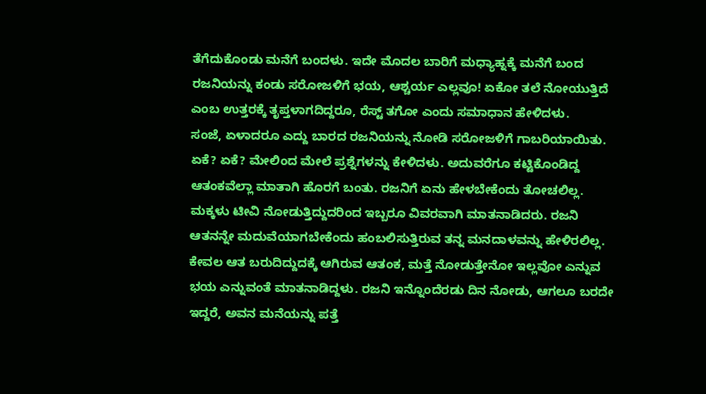ತೆಗೆದುಕೊಂಡು ಮನೆಗೆ ಬಂದಳು. ಇದೇ ಮೊದಲ ಬಾರಿಗೆ ಮಧ್ಯಾಹ್ನಕ್ಕೆ ಮನೆಗೆ ಬಂದ ರಜನಿಯನ್ನು ಕಂಡು ಸರೋಜಳಿಗೆ ಭಯ, ಆಶ್ಚರ್ಯ ಎಲ್ಲವೂ! ಏಕೋ ತಲೆ ನೋಯುತ್ತಿದೆ ಎಂಬ ಉತ್ತರಕ್ಕೆ ತೃಪ್ತಳಾಗದಿದ್ದರೂ, ರೆಸ್ಟ್ ತಗೋ ಎಂದು ಸಮಾಧಾನ ಹೇಳಿದಳು.
ಸಂಜೆ, ಏಳಾದರೂ ಎದ್ದು ಬಾರದ ರಜನಿಯನ್ನು ನೋಡಿ ಸರೋಜಳಿಗೆ ಗಾಬರಿಯಾಯಿತು. ಏಕೆ? ಏಕೆ? ಮೇಲಿಂದ ಮೇಲೆ ಪ್ರಶ್ನೆಗಳನ್ನು ಕೇಳಿದಳು. ಅದುವರೆಗೂ ಕಟ್ಟಿಕೊಂಡಿದ್ದ ಆತಂಕವೆಲ್ಲಾ ಮಾತಾಗಿ ಹೊರಗೆ ಬಂತು. ರಜನಿಗೆ ಏನು ಹೇಳಬೇಕೆಂದು ತೋಚಲಿಲ್ಲ. ಮಕ್ಕಳು ಟೀವಿ ನೋಡುತ್ತಿದ್ದುದರಿಂದ ಇಬ್ಬರೂ ವಿವರವಾಗಿ ಮಾತನಾಡಿದರು. ರಜನಿ ಆತನನ್ನೇ ಮದುವೆಯಾಗಬೇಕೆಂದು ಹಂಬಲಿಸುತ್ತಿರುವ ತನ್ನ ಮನದಾಳವನ್ನು ಹೇಳಿರಲಿಲ್ಲ. ಕೇವಲ ಆತ ಬರುದಿದ್ದುದಕ್ಕೆ ಆಗಿರುವ ಆತಂಕ, ಮತ್ತೆ ನೋಡುತ್ತೇನೋ ಇಲ್ಲವೋ ಎನ್ನುವ ಭಯ ಎನ್ನುವಂತೆ ಮಾತನಾಡಿದ್ದಳು. ರಜನಿ ಇನ್ನೊಂದೆರಡು ದಿನ ನೋಡು, ಆಗಲೂ ಬರದೇ ಇದ್ದರೆ, ಅವನ ಮನೆಯನ್ನು ಪತ್ತೆ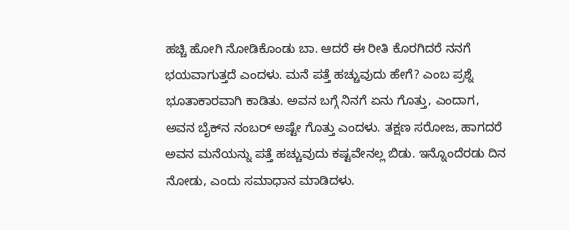ಹಚ್ಚಿ ಹೋಗಿ ನೋಡಿಕೊಂಡು ಬಾ. ಆದರೆ ಈ ರೀತಿ ಕೊರಗಿದರೆ ನನಗೆ ಭಯವಾಗುತ್ತದೆ ಎಂದಳು. ಮನೆ ಪತ್ತೆ ಹಚ್ಚುವುದು ಹೇಗೆ? ಎಂಬ ಪ್ರಶ್ನೆ ಭೂತಾಕಾರವಾಗಿ ಕಾಡಿತು. ಅವನ ಬಗ್ಗೆ ನಿನಗೆ ಏನು ಗೊತ್ತು, ಎಂದಾಗ, ಅವನ ಬೈಕ್‌ನ ನಂಬರ್ ಅಷ್ಟೇ ಗೊತ್ತು ಎಂದಳು. ತಕ್ಷಣ ಸರೋಜ, ಹಾಗದರೆ ಅವನ ಮನೆಯನ್ನು ಪತ್ತೆ ಹಚ್ಚುವುದು ಕಷ್ಟವೇನಲ್ಲ ಬಿಡು. ಇನ್ನೊಂದೆರಡು ದಿನ ನೋಡು, ಎಂದು ಸಮಾಧಾನ ಮಾಡಿದಳು.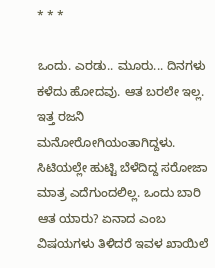* * *

ಒಂದು. ಎರಡು.. ಮೂರು... ದಿನಗಳು ಕಳೆದು ಹೋದವು. ಆತ ಬರಲೇ ಇಲ್ಲ. ಇತ್ತ ರಜನಿ ಮನೋರೋಗಿಯಂತಾಗಿದ್ದಳು. ಸಿಟಿಯಲ್ಲೇ ಹುಟ್ಟಿ ಬೆಳೆದಿದ್ದ ಸರೋಜಾ ಮಾತ್ರ ಎದೆಗುಂದಲಿಲ್ಲ. ಒಂದು ಬಾರಿ ಆತ ಯಾರು? ಏನಾದ ಎಂಬ ವಿಷಯಗಳು ತಿಳಿದರೆ ಇವಳ ಖಾಯಿಲೆ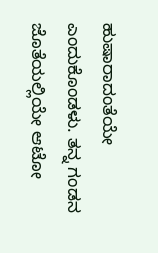ಹುಷಾರಾದಂತೆಯೇ ಎಂದುಕೊಂಡಳು. ತನ್ನ ಗಂಡನ ಜೊತೆಯಲ್ಲಿಯೇ ಆಟೋ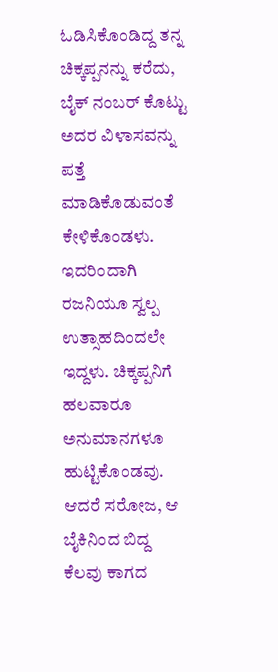ಓಡಿಸಿಕೊಂಡಿದ್ದ ತನ್ನ ಚಿಕ್ಕಪ್ಪನನ್ನು ಕರೆದು, ಬೈಕ್ ನಂಬರ್ ಕೊಟ್ಟು ಅದರ ವಿಳಾಸವನ್ನು ಪತ್ತೆ ಮಾಡಿಕೊಡುವಂತೆ ಕೇಳಿಕೊಂಡಳು. ಇದರಿಂದಾಗಿ ರಜನಿಯೂ ಸ್ವಲ್ಪ ಉತ್ಸಾಹದಿಂದಲೇ ಇದ್ದಳು. ಚಿಕ್ಕಪ್ಪನಿಗೆ ಹಲವಾರೂ ಅನುಮಾನಗಳೂ ಹುಟ್ಟಿಕೊಂಡವು. ಆದರೆ ಸರೋಜ, ಆ ಬೈಕಿನಿಂದ ಬಿದ್ದ ಕೆಲವು ಕಾಗದ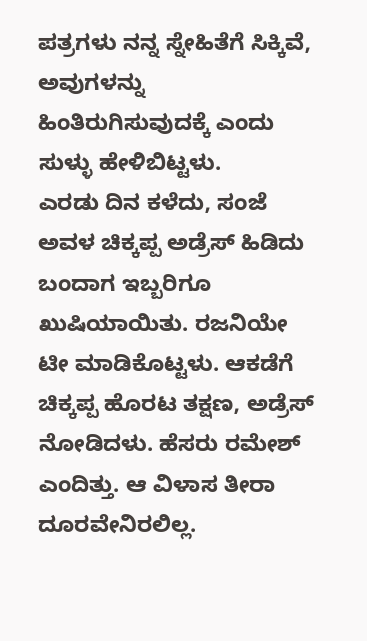ಪತ್ರಗಳು ನನ್ನ ಸ್ನೇಹಿತೆಗೆ ಸಿಕ್ಕಿವೆ, ಅವುಗಳನ್ನು ಹಿಂತಿರುಗಿಸುವುದಕ್ಕೆ ಎಂದು ಸುಳ್ಳು ಹೇಳಿಬಿಟ್ಟಳು.
ಎರಡು ದಿನ ಕಳೆದು, ಸಂಜೆ ಅವಳ ಚಿಕ್ಕಪ್ಪ ಅಡ್ರೆಸ್ ಹಿಡಿದು ಬಂದಾಗ ಇಬ್ಬರಿಗೂ ಖುಷಿಯಾಯಿತು. ರಜನಿಯೇ ಟೀ ಮಾಡಿಕೊಟ್ಟಳು. ಆಕಡೆಗೆ ಚಿಕ್ಕಪ್ಪ ಹೊರಟ ತಕ್ಷಣ, ಅಡ್ರೆಸ್ ನೋಡಿದಳು. ಹೆಸರು ರಮೇಶ್ ಎಂದಿತ್ತು. ಆ ವಿಳಾಸ ತೀರಾ ದೂರವೇನಿರಲಿಲ್ಲ.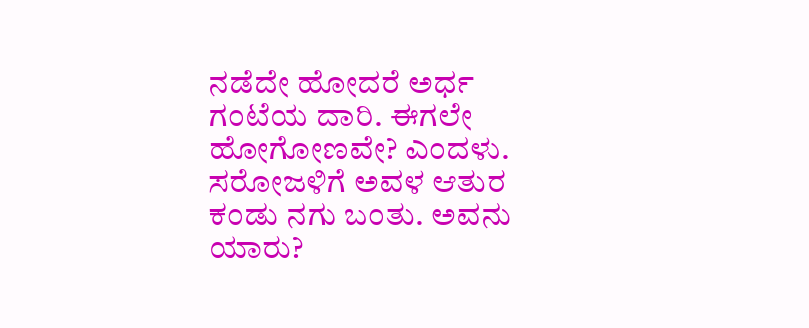ನಡೆದೇ ಹೋದರೆ ಅರ್ಧ ಗಂಟೆಯ ದಾರಿ. ಈಗಲೇ ಹೋಗೋಣವೇ? ಎಂದಳು. ಸರೋಜಳಿಗೆ ಅವಳ ಆತುರ ಕಂಡು ನಗು ಬಂತು. ಅವನು ಯಾರು?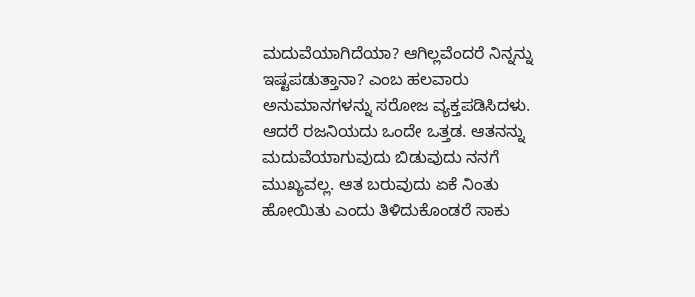ಮದುವೆಯಾಗಿದೆಯಾ? ಆಗಿಲ್ಲವೆಂದರೆ ನಿನ್ನನ್ನು ಇಷ್ಟಪಡುತ್ತಾನಾ? ಎಂಬ ಹಲವಾರು ಅನುಮಾನಗಳನ್ನು ಸರೋಜ ವ್ಯಕ್ತಪಡಿಸಿದಳು. ಆದರೆ ರಜನಿಯದು ಒಂದೇ ಒತ್ತಡ. ಆತನನ್ನು ಮದುವೆಯಾಗುವುದು ಬಿಡುವುದು ನನಗೆ ಮುಖ್ಯವಲ್ಲ. ಆತ ಬರುವುದು ಏಕೆ ನಿಂತು ಹೋಯಿತು ಎಂದು ತಿಳಿದುಕೊಂಡರೆ ಸಾಕು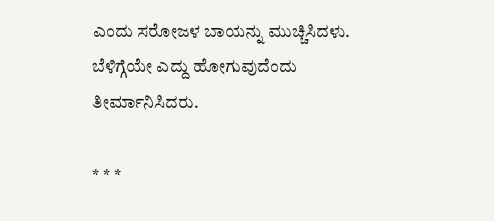ಎಂದು ಸರೋಜಳ ಬಾಯನ್ನು ಮುಚ್ಚಿಸಿದಳು. ಬೆಳಿಗ್ಗೆಯೇ ಎದ್ದು ಹೋಗುವುದೆಂದು ತೀರ್ಮಾನಿಸಿದರು.

* * *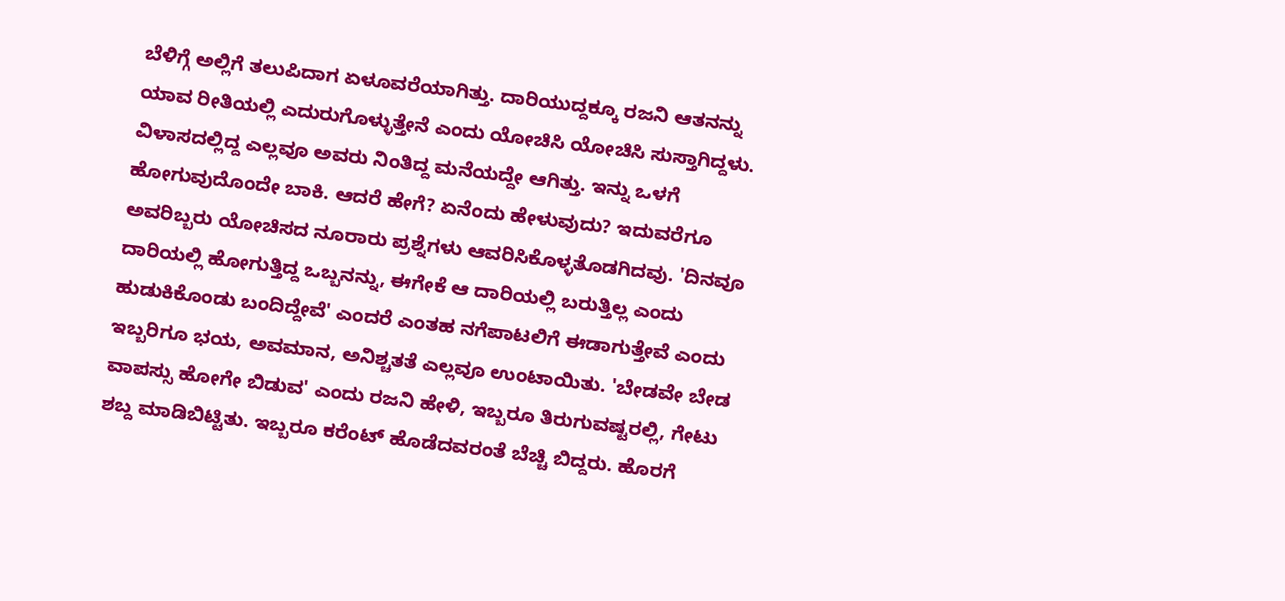ಬೆಳಿಗ್ಗೆ ಅಲ್ಲಿಗೆ ತಲುಪಿದಾಗ ಏಳೂವರೆಯಾಗಿತ್ತು. ದಾರಿಯುದ್ದಕ್ಕೂ ರಜನಿ ಆತನನ್ನು ಯಾವ ರೀತಿಯಲ್ಲಿ ಎದುರುಗೊಳ್ಳುತ್ತೇನೆ ಎಂದು ಯೋಚಿಸಿ ಯೋಚಿಸಿ ಸುಸ್ತಾಗಿದ್ದಳು. ವಿಳಾಸದಲ್ಲಿದ್ದ ಎಲ್ಲವೂ ಅವರು ನಿಂತಿದ್ದ ಮನೆಯದ್ದೇ ಆಗಿತ್ತು. ಇನ್ನು ಒಳಗೆ ಹೋಗುವುದೊಂದೇ ಬಾಕಿ. ಆದರೆ ಹೇಗೆ? ಏನೆಂದು ಹೇಳುವುದು? ಇದುವರೆಗೂ ಅವರಿಬ್ಬರು ಯೋಚಿಸದ ನೂರಾರು ಪ್ರಶ್ನೆಗಳು ಆವರಿಸಿಕೊಳ್ಳತೊಡಗಿದವು. 'ದಿನವೂ ದಾರಿಯಲ್ಲಿ ಹೋಗುತ್ತಿದ್ದ ಒಬ್ಬನನ್ನು, ಈಗೇಕೆ ಆ ದಾರಿಯಲ್ಲಿ ಬರುತ್ತಿಲ್ಲ ಎಂದು ಹುಡುಕಿಕೊಂಡು ಬಂದಿದ್ದೇವೆ' ಎಂದರೆ ಎಂತಹ ನಗೆಪಾಟಲಿಗೆ ಈಡಾಗುತ್ತೇವೆ ಎಂದು ಇಬ್ಬರಿಗೂ ಭಯ, ಅವಮಾನ, ಅನಿಶ್ಚತತೆ ಎಲ್ಲವೂ ಉಂಟಾಯಿತು. 'ಬೇಡವೇ ಬೇಡ ವಾಪಸ್ಸು ಹೋಗೇ ಬಿಡುವ' ಎಂದು ರಜನಿ ಹೇಳಿ, ಇಬ್ಬರೂ ತಿರುಗುವಷ್ಟರಲ್ಲಿ, ಗೇಟು ಶಬ್ದ ಮಾಡಿಬಿಟ್ಟಿತು. ಇಬ್ಬರೂ ಕರೆಂಟ್ ಹೊಡೆದವರಂತೆ ಬೆಚ್ಚಿ ಬಿದ್ದರು. ಹೊರಗೆ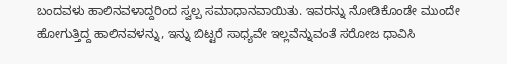ಬಂದವಳು ಹಾಲಿನವಳಾದ್ದರಿಂದ ಸ್ವಲ್ಪ ಸಮಾಧಾನವಾಯಿತು. ಇವರನ್ನು ನೋಡಿಕೊಂಡೇ ಮುಂದೇ ಹೋಗುತ್ತಿದ್ದ ಹಾಲಿನವಳನ್ನು, ಇನ್ನು ಬಿಟ್ಟರೆ ಸಾಧ್ಯವೇ ಇಲ್ಲವೆನ್ನುವಂತೆ ಸರೋಜ ಧಾವಿಸಿ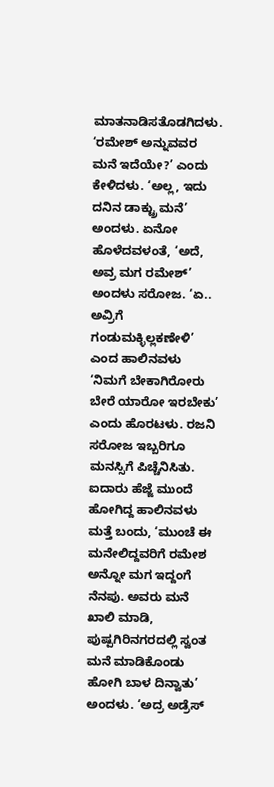ಮಾತನಾಡಿಸತೊಡಗಿದಳು. ‘ರಮೇಶ್ ಅನ್ನುವವರ ಮನೆ ಇದೆಯೇ?’ ಎಂದು ಕೇಳಿದಳು. ‘ಅಲ್ಲ, ಇದು ದನಿನ ಡಾಕ್ಟ್ರು ಮನೆ’ ಅಂದಳು. ಏನೋ ಹೊಳೆದವಳಂತೆ, ‘ಅದೆ, ಅವ್ರ ಮಗ ರಮೇಶ್’ ಅಂದಳು ಸರೋಜ. ‘ಏ.. ಅವ್ರಿಗೆ ಗಂಡುಮಕ್ಳಿಲ್ಲಕಣೇಳಿ’ ಎಂದ ಹಾಲಿನವಳು ‘ನಿಮಗೆ ಬೇಕಾಗಿರೋರು ಬೇರೆ ಯಾರೋ ಇರಬೇಕು’ ಎಂದು ಹೊರಟಳು. ರಜನಿ ಸರೋಜ ಇಬ್ಬರಿಗೂ ಮನಸ್ಸಿಗೆ ಪಿಚ್ಚೆನಿಸಿತು. ಐದಾರು ಹೆಜ್ಜೆ ಮುಂದೆ ಹೋಗಿದ್ದ ಹಾಲಿನವಳು ಮತ್ತೆ ಬಂದು, ‘ಮುಂಚೆ ಈ ಮನೇಲಿದ್ದವರಿಗೆ ರಮೇಶ ಅನ್ನೋ ಮಗ ಇದ್ದಂಗೆ ನೆನಪು. ಅವರು ಮನೆ ಖಾಲಿ ಮಾಡಿ, ಪುಷ್ಪಗಿರಿನಗರದಲ್ಲಿ ಸ್ವಂತ ಮನೆ ಮಾಡಿಕೊಂಡು ಹೋಗಿ ಬಾಳ ದಿನ್ವಾತು’ ಅಂದಳು. ‘ಅದ್ರ ಅಡ್ರೆಸ್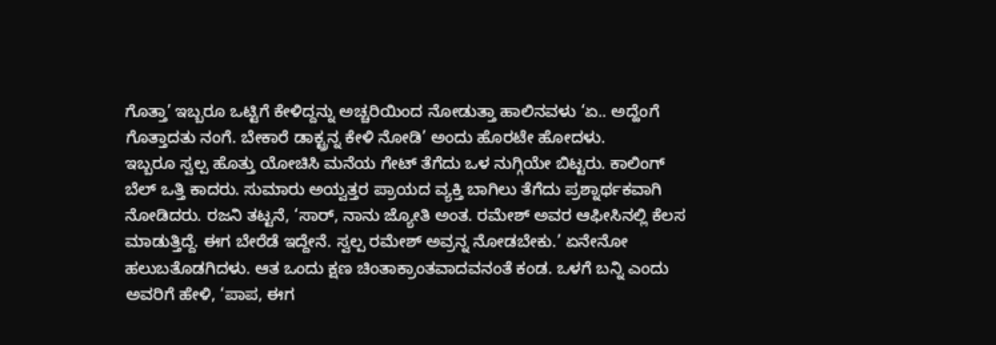ಗೊತ್ತಾ’ ಇಬ್ಬರೂ ಒಟ್ಟಿಗೆ ಕೇಳಿದ್ದನ್ನು ಅಚ್ಚರಿಯಿಂದ ನೋಡುತ್ತಾ ಹಾಲಿನವಳು ‘ಏ.. ಅದ್ಹೆಂಗೆ ಗೊತ್ತಾದತು ನಂಗೆ. ಬೇಕಾರೆ ಡಾಕ್ಟ್ರನ್ನ ಕೇಳಿ ನೋಡಿ’ ಅಂದು ಹೊರಟೇ ಹೋದಳು.
ಇಬ್ಬರೂ ಸ್ವಲ್ಪ ಹೊತ್ತು ಯೋಚಿಸಿ ಮನೆಯ ಗೇಟ್ ತೆಗೆದು ಒಳ ನುಗ್ಗಿಯೇ ಬಿಟ್ಟರು. ಕಾಲಿಂಗ್ ಬೆಲ್ ಒತ್ತಿ ಕಾದರು. ಸುಮಾರು ಅಯ್ವತ್ತರ ಪ್ರಾಯದ ವ್ಯಕ್ತಿ ಬಾಗಿಲು ತೆಗೆದು ಪ್ರಶ್ನಾರ್ಥಕವಾಗಿ ನೋಡಿದರು. ರಜನಿ ತಟ್ಟನೆ, ‘ಸಾರ್, ನಾನು ಜ್ಯೋತಿ ಅಂತ. ರಮೇಶ್ ಅವರ ಆಫೀಸಿನಲ್ಲಿ ಕೆಲಸ ಮಾಡುತ್ತಿದ್ದೆ. ಈಗ ಬೇರೆಡೆ ಇದ್ದೇನೆ. ಸ್ವಲ್ಪ ರಮೇಶ್ ಅವ್ರನ್ನ ನೋಡಬೇಕು.’ ಏನೇನೋ ಹಲುಬತೊಡಗಿದಳು. ಆತ ಒಂದು ಕ್ಷಣ ಚಿಂತಾಕ್ರಾಂತವಾದವನಂತೆ ಕಂಡ. ಒಳಗೆ ಬನ್ನಿ ಎಂದು ಅವರಿಗೆ ಹೇಳಿ, ‘ಪಾಪ, ಈಗ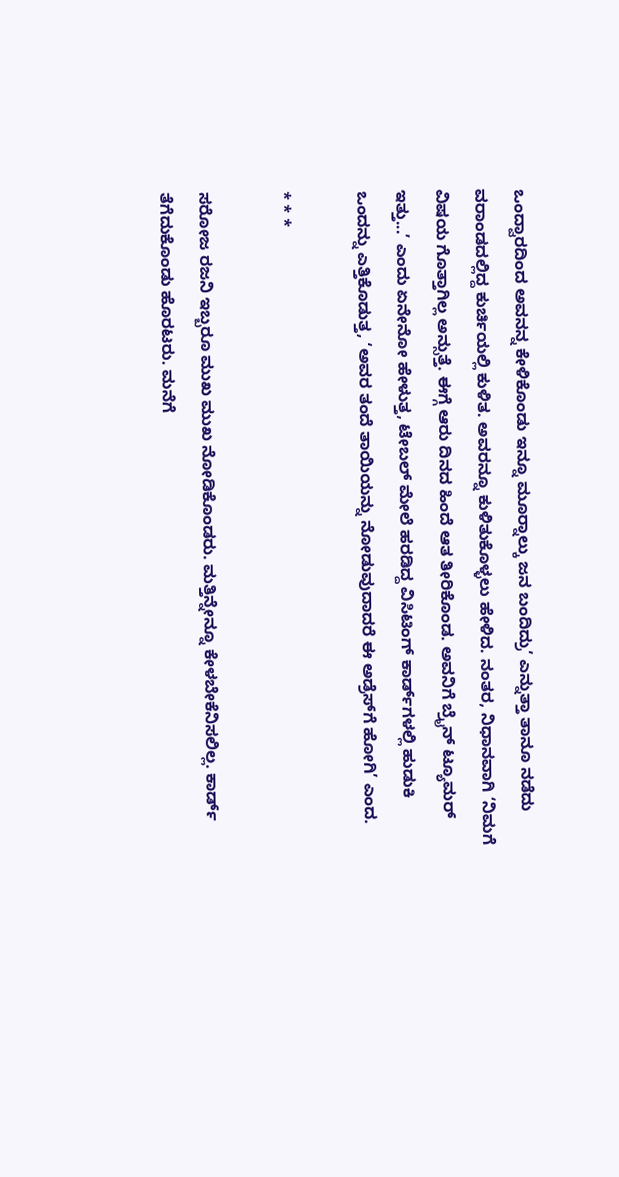ಒಂದ್ವಾರದಿಂದ ಅವನನ್ನ ಕೇಳಿಕೊಂಡು ಇನ್ನೂ ಮೂರ್‍ನಾಲ್ಕು ಜನ ಬಂದಿದ್ರು’ ಎನ್ನುತ್ತಾ ತಾನೂ ನಡೆದು ವರಾಂಡದಲ್ಲಿದ್ದ ಕುರ್ಚಿಯಲ್ಲಿ ಕುಳಿತ. ಅವರನ್ನೂ ಕುಳಿತುಕೊಳ್ಳಲು ಹೇಳಿದ. ನಂತರ, ನಿಧಾನವಾಗಿ ‘ನಿಮಗೆ ವಿಷಯ ಗೊತ್ತಾಗಿಲ್ಲ ಅನ್ಸುತ್ತೆ. ಈಗ್ಗೆ ಆರು ದಿನದ ಹಿಂದೆ ಆತ ತೀರಿಕೊಂಡ. ಅವನಿಗೆ ಬ್ರೈನ್ ಟ್ಯೂಮರ್ ಇತ್ತು...’ ಎಂದು ಏನೇನೋ ಹೇಳುತ್ತ, ಟೇಬಲ್ ಮೇಲೆ ಹರಡಿದ್ದ ವಿಸಿಟಿಂಗ್ ಕಾರ್ಡ್‌ಗಳಲ್ಲಿ ಹುಡುಕಿ ಒಂದನ್ನು ಎತ್ತಿಕೊಡುತ್ತ, ‘ಅವರ ತಂದೆ ತಾಯಿಯನ್ನು ನೋಡುವುದಾದರೆ ಈ ಅಡ್ರೆಸ್‌ಗೆ ಹೋಗಿ’ ಎಂದ.

* * *

ಸರೋಜ ರಜನಿ ಇಬ್ಬರೂ ಮುಖ ಮುಖ ನೋಡಿಕೊಂಡರು. ಮತ್ತಿನ್ನೇನ್ನೂ ಕೇಳಬೇಕೆನಿಸಲಿಲ್ಲ. ಕಾರ್ಡ್ ತೆಗೆದುಕೊಂಡು ಹೊರಟರು. ಮನೆಗೆ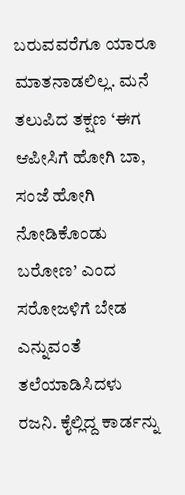ಬರುವವರೆಗೂ ಯಾರೂ ಮಾತನಾಡಲಿಲ್ಲ. ಮನೆ ತಲುಪಿದ ತಕ್ಷಣ ‘ಈಗ ಆಪೀಸಿಗೆ ಹೋಗಿ ಬಾ, ಸಂಜೆ ಹೋಗಿ ನೋಡಿಕೊಂಡು ಬರೋಣ’ ಎಂದ ಸರೋಜಳಿಗೆ ಬೇಡ ಎನ್ನುವಂತೆ ತಲೆಯಾಡಿಸಿದಳು ರಜನಿ. ಕೈಲ್ಲಿದ್ದ ಕಾರ್ಡನ್ನು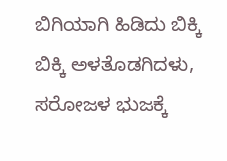ಬಿಗಿಯಾಗಿ ಹಿಡಿದು ಬಿಕ್ಕಿ ಬಿಕ್ಕಿ ಅಳತೊಡಗಿದಳು, ಸರೋಜಳ ಭುಜಕ್ಕೆ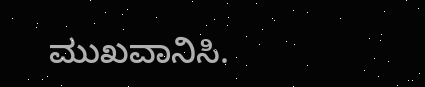ಮುಖವಾನಿಸಿ.